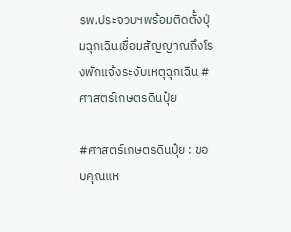รพ.ประจวบฯพร้อมติดตั้งปุ่มฉุกเฉินเชื่อมสัญญาณถึงโรงพักแจ้งระงับเหตุฉุกเฉิน #ศาสตร์เกษตรดินปุ๋ย

#ศาสตร์เกษตรดินปุ๋ย : ขอบคุณแห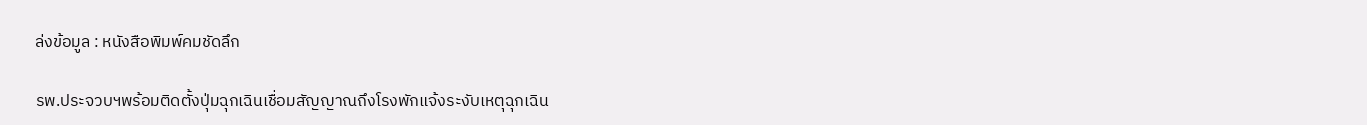ล่งข้อมูล : หนังสือพิมพ์คมชัดลึก

รพ.ประจวบฯพร้อมติดตั้งปุ่มฉุกเฉินเชื่อมสัญญาณถึงโรงพักแจ้งระงับเหตุฉุกเฉิน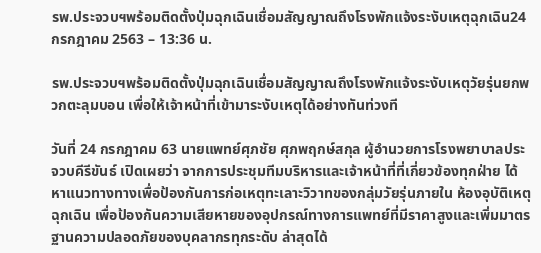รพ.ประจวบฯพร้อมติดตั้งปุ่มฉุกเฉินเชื่อมสัญญาณถึงโรงพักแจ้งระงับเหตุฉุกเฉิน24 กรกฎาคม 2563 – 13:36 น.

รพ.ประจวบฯพร้อมติดตั้งปุ่มฉุกเฉินเชื่อมสัญญาณถึงโรงพักแจ้งระงับเหตุวัยรุ่นยกพวกตะลุมบอน เพื่อให้เจ้าหน้าที่เข้ามาระงับเหตุได้อย่างทันท่วงที

วันที่ 24 กรกฎาคม 63 นายแพทย์ศุภชัย ศุภพฤกษ์สกุล ผู้อำนวยการโรงพยาบาลประจวบคีรีขันธ์ เปิดเผยว่า จากการประชุมทีมบริหารและเจ้าหน้าที่ที่เกี่ยวข้องทุกฝ่าย ได้หาแนวทางทางเพื่อป้องกันการก่อเหตุทะเลาะวิวาทของกลุ่มวัยรุ่นภายใน ห้องอุบัติเหตุฉุกเฉิน เพื่อป้องกันความเสียหายของอุปกรณ์ทางการแพทย์ที่มีราคาสูงและเพิ่มมาตรฐานความปลอดภัยของบุคลากรทุกระดับ ล่าสุดได้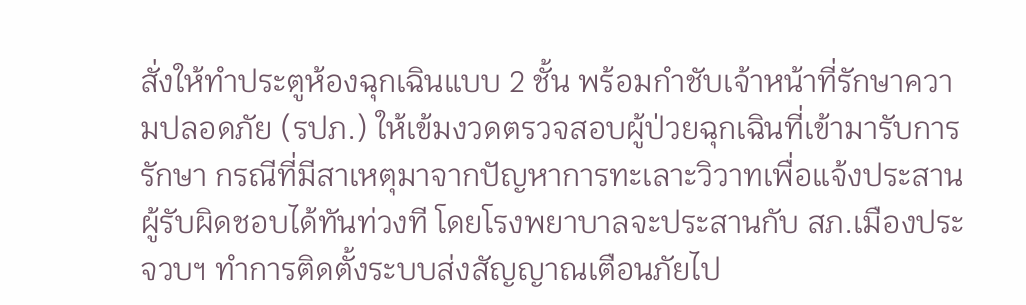สั่งให้ทำประตูห้องฉุกเฉินแบบ 2 ชั้น พร้อมกำชับเจ้าหน้าที่รักษาความปลอดภัย (รปภ.) ให้เข้มงวดตรวจสอบผู้ป่วยฉุกเฉินที่เข้ามารับการรักษา กรณีที่มีสาเหตุมาจากปัญหาการทะเลาะวิวาทเพื่อแจ้งประสานผู้รับผิดชอบได้ทันท่วงที โดยโรงพยาบาลจะประสานกับ สภ.เมืองประจวบฯ ทำการติดตั้งระบบส่งสัญญาณเตือนภัยไป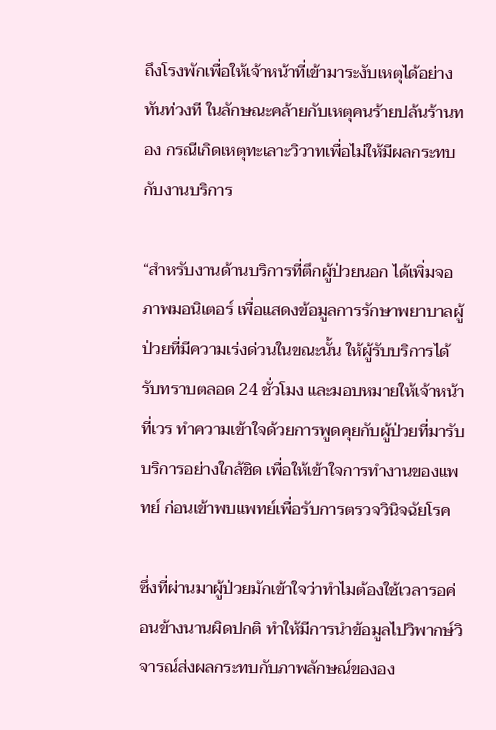ถึงโรงพักเพื่อให้เจ้าหน้าที่เข้ามาระงับเหตุได้อย่างทันท่วงที ในลักษณะคล้ายกับเหตุคนร้ายปล้นร้านทอง กรณีเกิดเหตุทะเลาะวิวาทเพื่อไม่ให้มีผลกระทบกับงานบริการ

“สำหรับงานด้านบริการที่ตึกผู้ป่วยนอก ได้เพิ่มจอภาพมอนิเตอร์ เพื่อแสดงข้อมูลการรักษาพยาบาลผู้ป่วยที่มีความเร่งด่วนในขณะนั้น ให้ผู้รับบริการได้รับทราบตลอด 24 ชั่วโมง และมอบหมายให้เจ้าหน้าที่เวร ทำความเข้าใจด้วยการพูดคุยกับผู้ป่วยที่มารับบริการอย่างใกล้ชิด เพื่อให้เข้าใจการทำงานของแพทย์ ก่อนเข้าพบแพทย์เพื่อรับการตรวจวินิจฉัยโรค

ซึ่งที่ผ่านมาผู้ป่วยมักเข้าใจว่าทำไมต้องใช้เวลารอค่อนข้างนานผิดปกติ ทำให้มีการนำข้อมูลไปวิพากษ์วิจารณ์ส่งผลกระทบกับภาพลักษณ์ขององ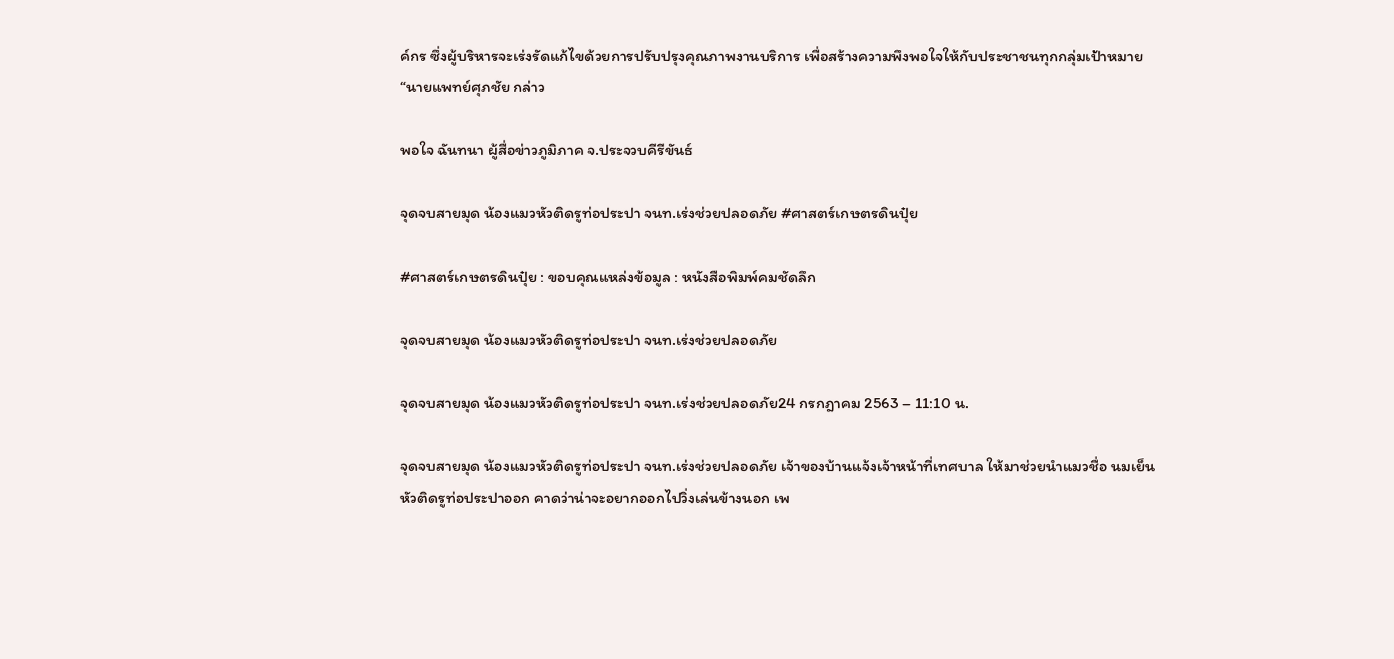ค์กร ซึ่งผู้บริหารจะเร่งรัดแก้ไขด้วยการปรับปรุงคุณภาพงานบริการ เพื่อสร้างความพึงพอใจให้กับประชาชนทุกกลุ่มเป้าหมาย “นายแพทย์ศุภชัย กล่าว

พอใจ ฉันทนา ผู้สื่อข่าวภูมิภาค จ.ประจวบคีรีขันธ์

จุดจบสายมุด น้องแมวหัวติดรูท่อประปา จนท.เร่งช่วยปลอดภัย #ศาสตร์เกษตรดินปุ๋ย

#ศาสตร์เกษตรดินปุ๋ย : ขอบคุณแหล่งข้อมูล : หนังสือพิมพ์คมชัดลึก

จุดจบสายมุด น้องแมวหัวติดรูท่อประปา จนท.เร่งช่วยปลอดภัย

จุดจบสายมุด น้องแมวหัวติดรูท่อประปา จนท.เร่งช่วยปลอดภัย24 กรกฎาคม 2563 – 11:10 น.

จุดจบสายมุด น้องแมวหัวติดรูท่อประปา จนท.เร่งช่วยปลอดภัย เจ้าของบ้านแจ้งเจ้าหน้าที่เทศบาล ให้มาช่วยนำแมวชื่อ นมเย็น หัวติดรูท่อประปาออก คาดว่าน่าจะอยากออกไปวิ่งเล่นข้างนอก เพ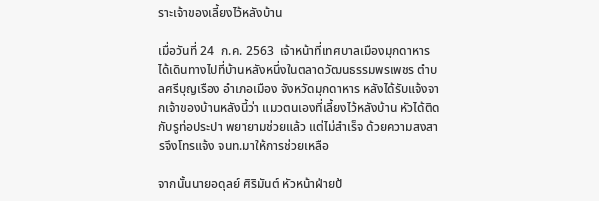ราะเจ้าของเลี้ยงไว้หลังบ้าน

เมื่อวันที่ 24  ก.ค. 2563  เจ้าหน้าที่เทศบาลเมืองมุกดาหาร ได้เดินทางไปที่บ้านหลังหนึ่งในตลาดวัฒนธรรมพรเพชร ตำบลศรีบุญเรือง อำเภอเมือง จังหวัดมุกดาหาร หลังได้รับแจ้งจากเจ้าของบ้านหลังนี้ว่า แมวตนเองที่เลี้ยงไว้หลังบ้าน หัวได้ติดกับรูท่อประปา พยายามช่วยแล้ว แต่ไม่สำเร็จ ด้วยความสงสารจึงโทรแจ้ง จนท.มาให้การช่วยเหลือ

จากนั้นนายอดุลย์ ศิริมันต์ หัวหน้าฝ่ายป้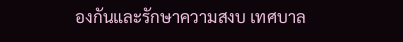องกันและรักษาความสงบ เทศบาล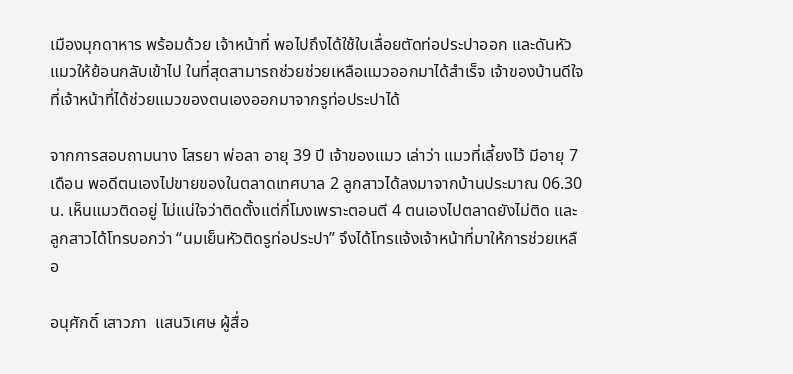เมืองมุกดาหาร พร้อมด้วย เจ้าหน้าที่ พอไปถึงได้ใช้ใบเลื่อยตัดท่อประปาออก และดันหัวแมวให้ย้อนกลับเข้าไป ในที่สุดสามารถช่วยช่วยเหลือแมวออกมาได้สำเร็จ เจ้าของบ้านดีใจที่เจ้าหน้าที่ได้ช่วยแมวของตนเองออกมาจากรูท่อประปาได้

จากการสอบถามนาง โสรยา พ่อลา อายุ 39 ปี เจ้าของแมว เล่าว่า แมวที่เลี้ยงไว้ มีอายุ 7 เดือน พอดีตนเองไปขายของในตลาดเทศบาล 2 ลูกสาวได้ลงมาจากบ้านประมาณ 06.30 น. เห็นแมวติดอยู่ ไม่แน่ใจว่าติดตั้งแต่กี่โมงเพราะตอนตี 4 ตนเองไปตลาดยังไม่ติด และลูกสาวได้โทรบอกว่า “นมเย็นหัวติดรูท่อประปา” จึงได้โทรแจ้งเจ้าหน้าที่มาให้การช่วยเหลือ

อนุศักดิ์ เสาวภา  แสนวิเศษ ผู้สื่อ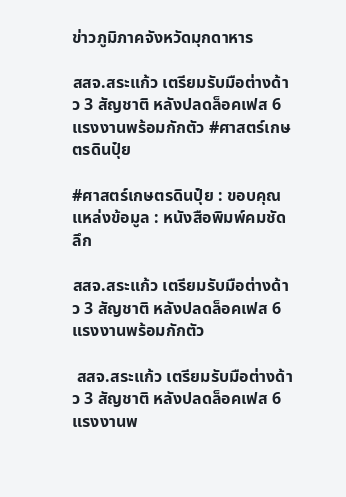ข่าวภูมิภาคจังหวัดมุกดาหาร

สสจ.สระแก้ว เตรียมรับมือต่างด้าว 3 สัญชาติ หลังปลดล็อคเฟส 6 แรงงานพร้อมกักตัว #ศาสตร์เกษตรดินปุ๋ย

#ศาสตร์เกษตรดินปุ๋ย : ขอบคุณแหล่งข้อมูล : หนังสือพิมพ์คมชัดลึก

สสจ.สระแก้ว เตรียมรับมือต่างด้าว 3 สัญชาติ หลังปลดล็อคเฟส 6 แรงงานพร้อมกักตัว

 สสจ.สระแก้ว เตรียมรับมือต่างด้าว 3 สัญชาติ หลังปลดล็อคเฟส 6 แรงงานพ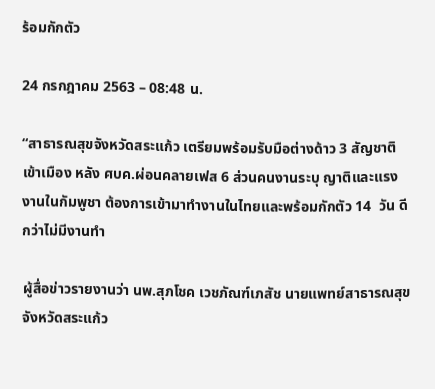ร้อมกักตัว

24 กรกฎาคม 2563 – 08:48 น.

“สาธารณสุขจังหวัดสระแก้ว เตรียมพร้อมรับมือต่างด้าว 3 สัญชาติเข้าเมือง หลัง ศบค.ผ่อนคลายเฟส 6 ส่วนคนงานระบุ ญาติและแรงงานในกัมพูชา ต้องการเข้ามาทำงานในไทยและพร้อมกักตัว 14  วัน ดีกว่าไม่มีงานทำ

ผู้สื่อข่าวรายงานว่า นพ.สุภโชค เวชภัณฑ์เภสัช นายแพทย์สาธารณสุขจังหวัดสระแก้ว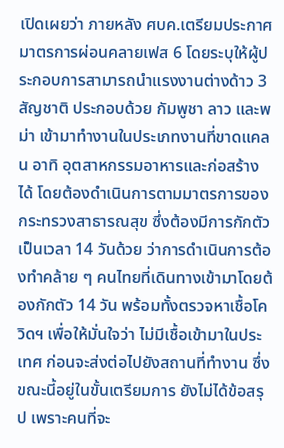เปิดเผยว่า ภายหลัง ศบค.เตรียมประกาศมาตรการผ่อนคลายเฟส 6 โดยระบุให้ผู้ประกอบการสามารถนำแรงงานต่างด้าว 3 สัญชาติ ประกอบด้วย กัมพูชา ลาว และพม่า เข้ามาทำงานในประเภทงานที่ขาดแคลน อาทิ อุตสาหกรรมอาหารและก่อสร้างได้ โดยต้องดำเนินการตามมาตรการของกระทรวงสาธารณสุข ซึ่งต้องมีการกักตัวเป็นเวลา 14 วันด้วย ว่าการดำเนินการต้องทำคล้าย ๆ คนไทยที่เดินทางเข้ามาโดยต้องกักตัว 14 วัน พร้อมทั้งตรวจหาเชื้อโควิดฯ เพื่อให้มั่นใจว่า ไม่มีเชื้อเข้ามาในประเทศ ก่อนจะส่งต่อไปยังสถานที่ทำงาน ซึ่งขณะนี้อยู่ในขั้นเตรียมการ ยังไม่ได้ข้อสรุป เพราะคนที่จะ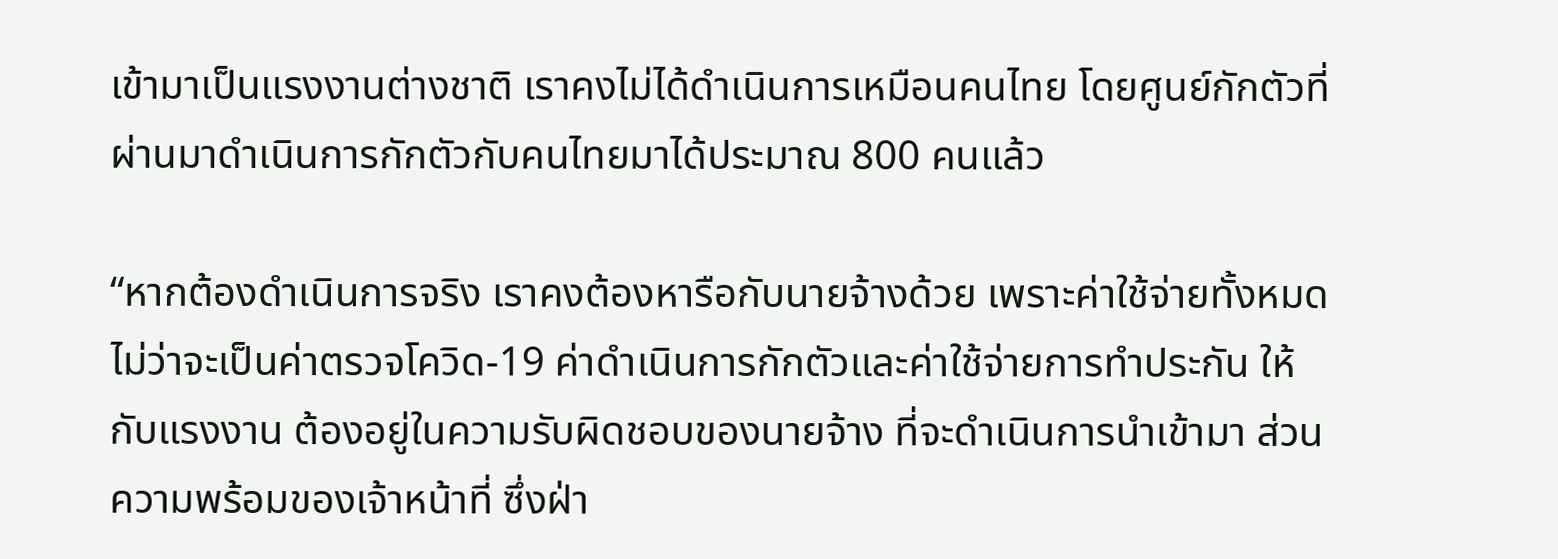เข้ามาเป็นแรงงานต่างชาติ เราคงไม่ได้ดำเนินการเหมือนคนไทย โดยศูนย์กักตัวที่ผ่านมาดำเนินการกักตัวกับคนไทยมาได้ประมาณ 800 คนแล้ว

“หากต้องดำเนินการจริง เราคงต้องหารือกับนายจ้างด้วย เพราะค่าใช้จ่ายทั้งหมดไม่ว่าจะเป็นค่าตรวจโควิด-19 ค่าดำเนินการกักตัวและค่าใช้จ่ายการทำประกัน ให้กับแรงงาน ต้องอยู่ในความรับผิดชอบของนายจ้าง ที่จะดำเนินการนำเข้ามา ส่วนความพร้อมของเจ้าหน้าที่ ซึ่งฝ่า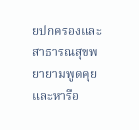ยปกครองและสาธารณสุขพยายามพูดคุยและหารือ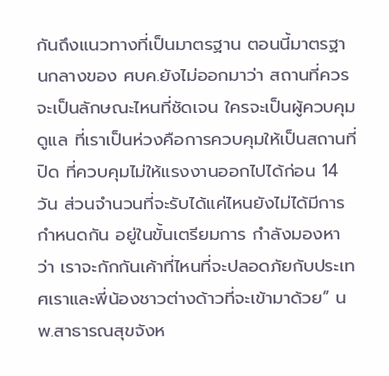กันถึงแนวทางที่เป็นมาตรฐาน ตอนนี้มาตรฐานกลางของ ศบค.ยังไม่ออกมาว่า สถานที่ควรจะเป็นลักษณะไหนที่ชัดเจน ใครจะเป็นผู้ควบคุมดูแล ที่เราเป็นห่วงคือการควบคุมให้เป็นสถานที่ปิด ที่ควบคุมไม่ให้แรงงานออกไปได้ก่อน 14 วัน ส่วนจำนวนที่จะรับได้แค่ไหนยังไม่ได้มีการกำหนดกัน อยู่ในขั้นเตรียมการ กำลังมองหาว่า เราจะกักกันเค้าที่ไหนที่จะปลอดภัยกับประเทศเราและพี่น้องชาวต่างด้าวที่จะเข้ามาด้วย” นพ.สาธารณสุขจังห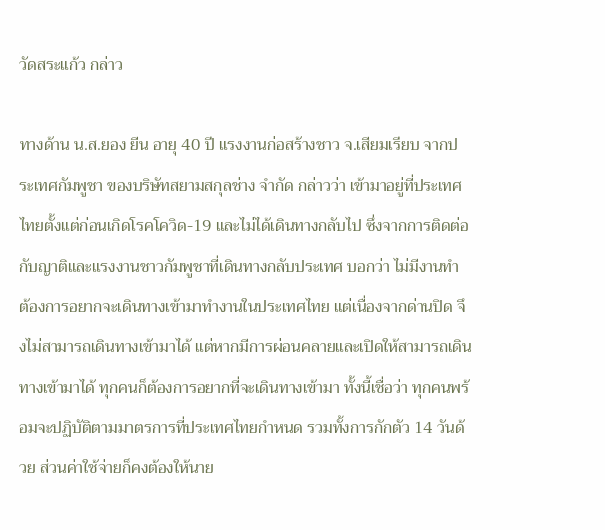วัดสระแก้ว กล่าว

ทางด้าน น.ส.ยอง ยีน อายุ 40 ปี แรงงานก่อสร้างชาว จ.เสียมเรียบ จากประเทศกัมพูชา ของบริษัทสยามสกุลช่าง จำกัด กล่าวว่า เข้ามาอยู่ที่ประเทศไทยตั้งแต่ก่อนเกิดโรคโควิด-19 และไม่ได้เดินทางกลับไป ซึ่งจากการติดต่อกับญาติและแรงงานชาวกัมพูชาที่เดินทางกลับประเทศ บอกว่า ไม่มีงานทำ ต้องการอยากจะเดินทางเข้ามาทำงานในประเทศไทย แต่เนื่องจากด่านปิด จึงไม่สามารถเดินทางเข้ามาได้ แต่หากมีการผ่อนคลายและเปิดให้สามารถเดินทางเข้ามาได้ ทุกคนก็ต้องการอยากที่จะเดินทางเข้ามา ทั้งนี้เชื่อว่า ทุกคนพร้อมจะปฏิบัติตามมาตรการที่ประเทศไทยกำหนด รวมทั้งการกักตัว 14 วันด้วย ส่วนค่าใช้จ่ายก็คงต้องให้นาย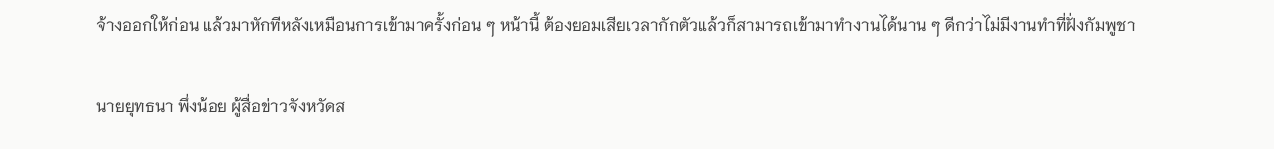จ้างออกให้ก่อน แล้วมาหักทีหลังเหมือนการเข้ามาครั้งก่อน ๆ หน้านี้ ต้องยอมเสียเวลากักตัวแล้วก็สามารถเข้ามาทำงานได้นาน ๆ ดีกว่าไม่มีงานทำที่ฝั่งกัมพูชา

นายยุทธนา พึ่งน้อย ผู้สื่อข่าวจังหวัดส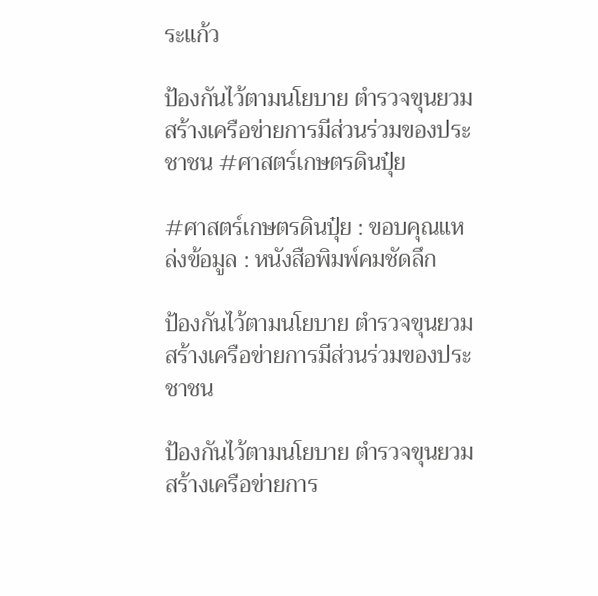ระแก้ว

ป้องกันไว้ตามนโยบาย ตำรวจขุนยวมสร้างเครือข่ายการมีส่วนร่วมของประชาชน #ศาสตร์เกษตรดินปุ๋ย

#ศาสตร์เกษตรดินปุ๋ย : ขอบคุณแหล่งข้อมูล : หนังสือพิมพ์คมชัดลึก

ป้องกันไว้ตามนโยบาย ตำรวจขุนยวมสร้างเครือข่ายการมีส่วนร่วมของประชาชน

ป้องกันไว้ตามนโยบาย ตำรวจขุนยวมสร้างเครือข่ายการ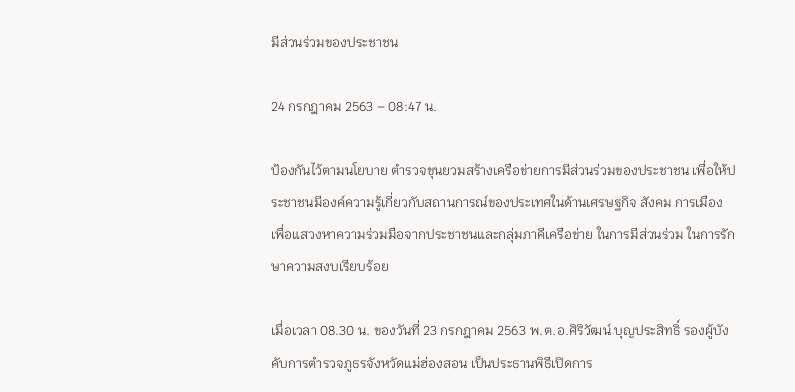มีส่วนร่วมของประชาชน

24 กรกฎาคม 2563 – 08:47 น.

ป้องกันไว้ตามนโยบาย ตำรวจขุนยวมสร้างเครือข่ายการมีส่วนร่วมของประชาชน เพื่อให้ประชาชนมีองค์ความรู้เกี่ยวกับสถานการณ์ของประเทศในด้านเศรษฐกิจ สังคม การเมือง เพื่อแสวงหาความร่วมมือจากประชาชนและกลุ่มภาคีเครือข่าย ในการมีส่วนร่วม ในการรักษาความสงบเรียบร้อย

เมื่อเวลา 08.30 น. ของวันที่ 23 กรกฎาคม 2563 พ.ต.อ.ศิริวัฒน์ บุญประสิทธิ์ รองผู้บังคับการตำรวจภูธรจังหวัดแม่ฮ่องสอน เป็นประธานพิธีเปิดการ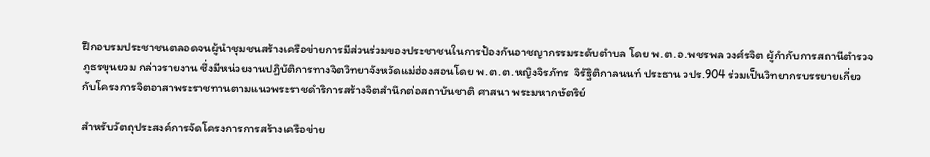ฝึกอบรมประชาชนตลอดจนผู้นำชุมชนสร้างเครือข่ายการมีส่วนร่วมของประชาชนในการป้องกันอาชญากรรมระดับตำบล โดย พ.ต.อ.พชรพล วงศ์รจิต ผู้กำกับการสถานีตำรวจภูธรขุนยวม กล่าวรายงาน ซึ่งมีหน่วยงานปฏิบัติการทางจิตวิทยาจังหวัดแม่ฮ่องสอนโดย พ.ต.ต.หญิงจิรภัทร  จิรัฐิติกาลนนท์ ประธาน วปร.904 ร่วมเป็นวิทยากรบรรยายเกี่ยวกับโครงการจิตอาสาพระราชทานตามแนวพระราชดำริการสร้างจิตสำนึกต่อสถาบันชาติ ศาสนา พระมหากษัตริย์

สำหรับวัตถุประสงค์การจัดโครงการการสร้างเครือข่าย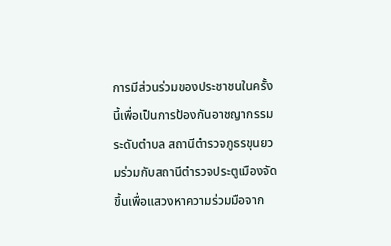การมีส่วนร่วมของประชาชนในครั้งนี้เพื่อเป็นการป้องกันอาชญากรรมระดับตำบล สถานีตำรวจภูธรขุนยวมร่วมกับสถานีตำรวจประตูเมืองจัดขึ้นเพื่อแสวงหาความร่วมมือจาก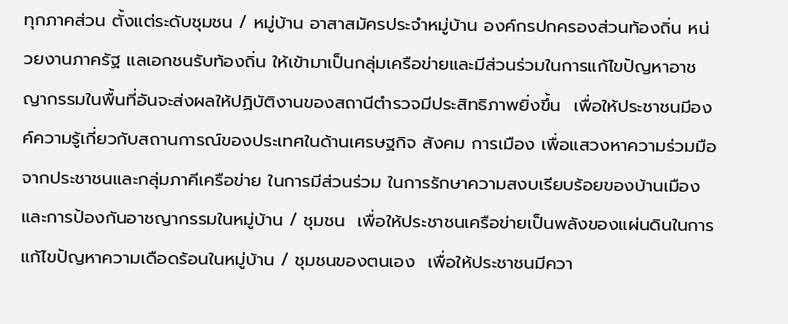ทุกภาคส่วน ตั้งแต่ระดับชุมชน / หมู่บ้าน อาสาสมัครประจำหมู่บ้าน องค์กรปกครองส่วนท้องถิ่น หน่วยงานภาครัฐ แลเอกชนรับท้องถิ่น ให้เข้ามาเป็นกลุ่มเครือข่ายและมีส่วนร่วมในการแก้ไขปัญหาอาชญากรรมในพื้นที่อันจะส่งผลให้ปฏิบัติงานของสถานีตำรวจมีประสิทธิภาพยิ่งขึ้น  เพื่อให้ประชาชนมีองค์ความรู้เกี่ยวกับสถานการณ์ของประเทศในด้านเศรษฐกิจ สังคม การเมือง เพื่อแสวงหาความร่วมมือจากประชาชนและกลุ่มภาคีเครือข่าย ในการมีส่วนร่วม ในการรักษาความสงบเรียบร้อยของบ้านเมืองและการป้องกันอาชญากรรมในหมู่บ้าน / ชุมชน  เพื่อให้ประชาชนเครือข่ายเป็นพลังของแผ่นดินในการแก้ไขปัญหาความเดือดร้อนในหมู่บ้าน / ชุมชนของตนเอง  เพื่อให้ประชาชนมีควา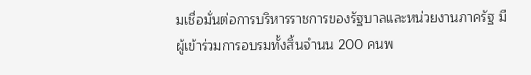มเชื่อมั่นต่อการบริหารราชการของรัฐบาลและหน่วยงานภาครัฐ มีผู้เข้าร่วมการอบรมทั้งสิ้นจำนน 200 คนพ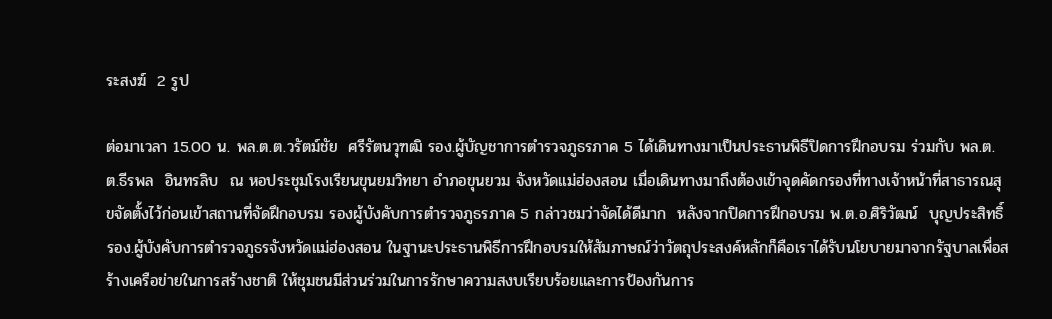ระสงฆ์  2 รูป

ต่อมาเวลา 15.00 น. พล.ต.ต.วรัตม์ชัย  ศรีรัตนวุฑฒิ รอง.ผู้บัญชาการตำรวจภูธรภาค 5 ได้เดินทางมาเป็นประธานพิธีปิดการฝึกอบรม ร่วมกับ พล.ต.ต.ธีรพล  อินทรลิบ  ณ หอประชุมโรงเรียนขุนยมวิทยา อำภอขุนยวม จังหวัดแม่ฮ่องสอน เมื่อเดินทางมาถึงต้องเข้าจุดคัดกรองที่ทางเจ้าหน้าที่สาธารณสุขจัดตั้งไว้ก่อนเข้าสถานที่จัดฝึกอบรม รองผู้บังคับการตำรวจภูธรภาค 5 กล่าวชมว่าจัดได้ดีมาก  หลังจากปิดการฝึกอบรม พ.ต.อ.ศิริวัฒน์  บุญประสิทธิ์ รอง.ผู้บังคับการตำรวจภูธรจังหวัดแม่ฮ่องสอน ในฐานะประธานพิธีการฝึกอบรมให้สัมภาษณ์ว่าวัตถุประสงค์หลักก็คือเราได้รับนโยบายมาจากรัฐบาลเพื่อสร้างเครือข่ายในการสร้างชาติ ให้ชุมชนมีส่วนร่วมในการรักษาความสงบเรียบร้อยและการป้องกันการ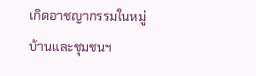เกิดอาชญากรรมในหมู่บ้านและชุมชนฯ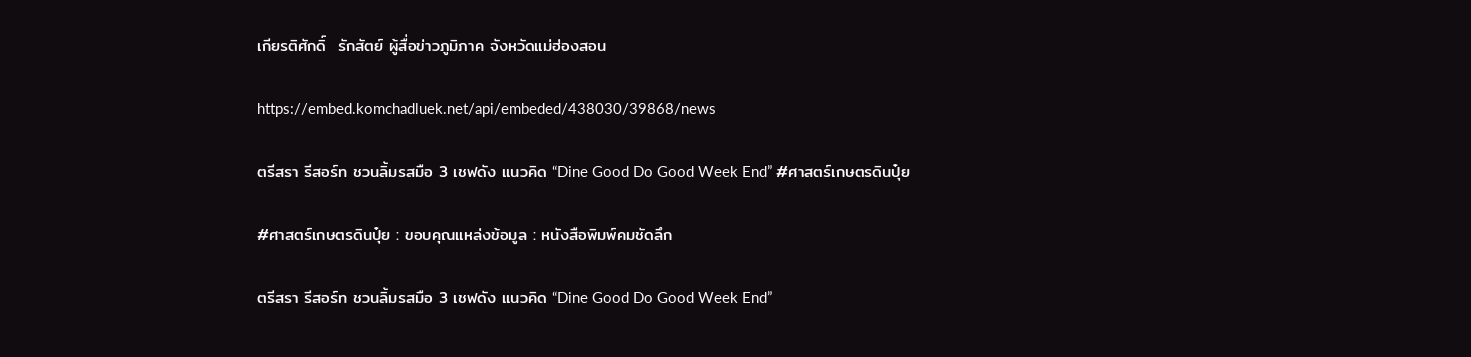เกียรติศักดิ์  รักสัตย์ ผู้สื่อข่าวภูมิภาค จังหวัดแม่ฮ่องสอน

https://embed.komchadluek.net/api/embeded/438030/39868/news

ตรีสรา รีสอร์ท ชวนลิ้มรสมือ 3 เชฟดัง แนวคิด “Dine Good Do Good Week End” #ศาสตร์เกษตรดินปุ๋ย

#ศาสตร์เกษตรดินปุ๋ย : ขอบคุณแหล่งข้อมูล : หนังสือพิมพ์คมชัดลึก

ตรีสรา รีสอร์ท ชวนลิ้มรสมือ 3 เชฟดัง แนวคิด “Dine Good Do Good Week End”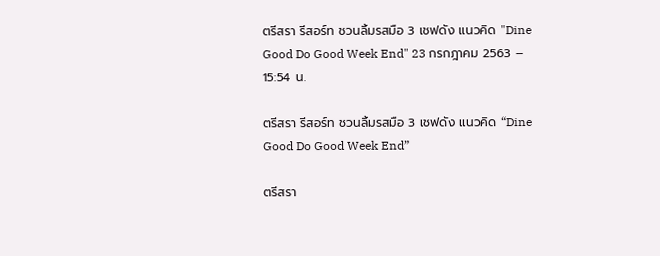ตรีสรา รีสอร์ท ชวนลิ้มรสมือ 3 เชฟดัง แนวคิด "Dine Good Do Good Week End" 23 กรกฎาคม 2563 – 15:54 น.

ตรีสรา รีสอร์ท ชวนลิ้มรสมือ 3 เชฟดัง แนวคิด “Dine Good Do Good Week End”

ตรีสรา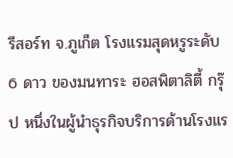รีสอร์ท จ.ภูเก็ต โรงแรมสุดหรูระดับ 6 ดาว ของมนทาระ ฮอสพิตาลิตี้ กรุ๊ป หนึ่งในผู้นำธุรกิจบริการด้านโรงแร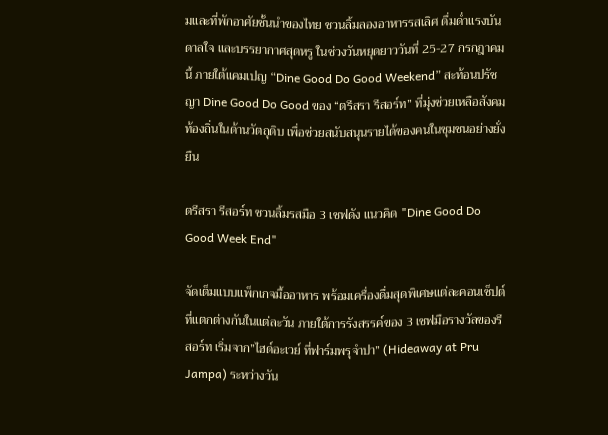มและที่พักอาศัยชั้นนำของไทย ชวนลิ้มลองอาหารรสเลิศ ดื่มด่ำแรงบันดาลใจ และบรรยากาศสุดหรู ในช่วงวันหยุดยาววันที่ 25-27 กรกฎาคมนี้ ภายใต้แคมเปญ “Dine Good Do Good Weekend” สะท้อนปรัชญา Dine Good Do Good ของ “ตรีสรา รีสอร์ท” ที่มุ่งช่วยเหลือสังคมท้องถิ่นในด้านวัตถุดิบ เพื่อช่วยสนับสนุนรายได้ของคนในชุมชนอย่างยั่งยืน

ตรีสรา รีสอร์ท ชวนลิ้มรสมือ 3 เชฟดัง แนวคิด "Dine Good Do Good Week End"

จัดเต็มแบบแพ็กเกจมื้ออาหาร พร้อมเครื่องดื่มสุดพิเศษแต่ละคอนเซ็ปต์ที่แตกต่างกันในแต่ละวัน ภายใต้การรังสรรค์ของ 3 เชฟมือรางวัลของรีสอร์ท เริ่มจาก”ไฮด์อะเวย์ ที่ฟาร์มพรุจำปา” (Hideaway at Pru Jampa) ระหว่างวัน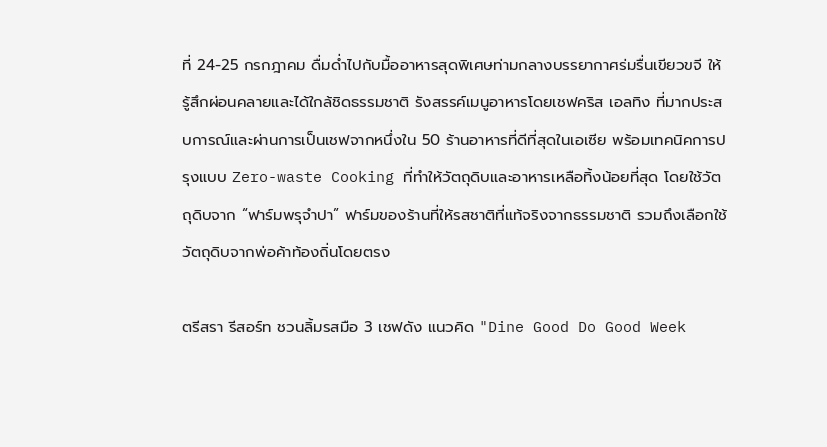ที่ 24-25 กรกฎาคม ดื่มด่ำไปกับมื้ออาหารสุดพิเศษท่ามกลางบรรยากาศร่มรื่นเขียวขจี ให้รู้สึกผ่อนคลายและได้ใกล้ชิดธรรมชาติ รังสรรค์เมนูอาหารโดยเชฟคริส เอลทิง ที่มากประสบการณ์และผ่านการเป็นเชฟจากหนึ่งใน 50 ร้านอาหารที่ดีที่สุดในเอเซีย พร้อมเทคนิคการปรุงแบบ Zero-waste Cooking ที่ทำให้วัตถุดิบและอาหารเหลือทิ้งน้อยที่สุด โดยใช้วัตถุดิบจาก “ฟาร์มพรุจำปา” ฟาร์มของร้านที่ให้รสชาติที่แท้จริงจากธรรมชาติ รวมถึงเลือกใช้วัตถุดิบจากพ่อค้าท้องถิ่นโดยตรง

ตรีสรา รีสอร์ท ชวนลิ้มรสมือ 3 เชฟดัง แนวคิด "Dine Good Do Good Week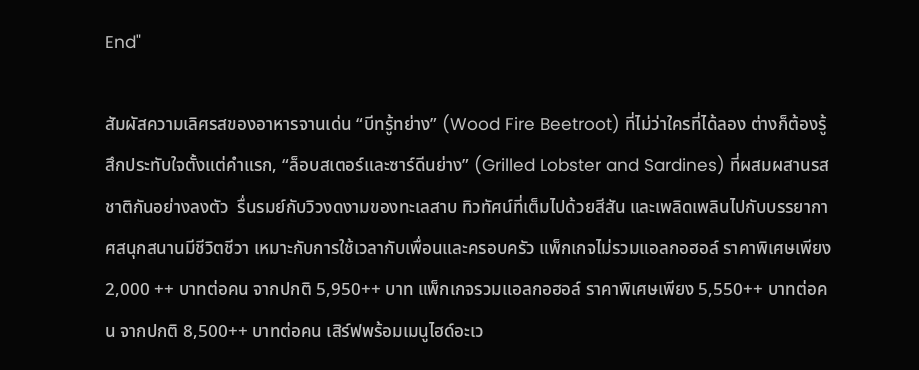End"

สัมผัสความเลิศรสของอาหารจานเด่น “บีทรู้ทย่าง” (Wood Fire Beetroot) ที่ไม่ว่าใครที่ได้ลอง ต่างก็ต้องรู้สึกประทับใจตั้งแต่คำแรก, “ล็อบสเตอร์และซาร์ดีนย่าง” (Grilled Lobster and Sardines) ที่ผสมผสานรสชาติกันอย่างลงตัว  รื่นรมย์กับวิวงดงามของทะเลสาบ ทิวทัศน์ที่เต็มไปด้วยสีสัน และเพลิดเพลินไปกับบรรยากาศสนุกสนานมีชีวิตชีวา เหมาะกับการใช้เวลากับเพื่อนและครอบครัว แพ็กเกจไม่รวมแอลกอฮอล์ ราคาพิเศษเพียง 2,000 ++ บาทต่อคน จากปกติ 5,950++ บาท แพ็กเกจรวมแอลกอฮอล์ ราคาพิเศษเพียง 5,550++ บาทต่อคน จากปกติ 8,500++ บาทต่อคน เสิร์ฟพร้อมเมนูไฮด์อะเว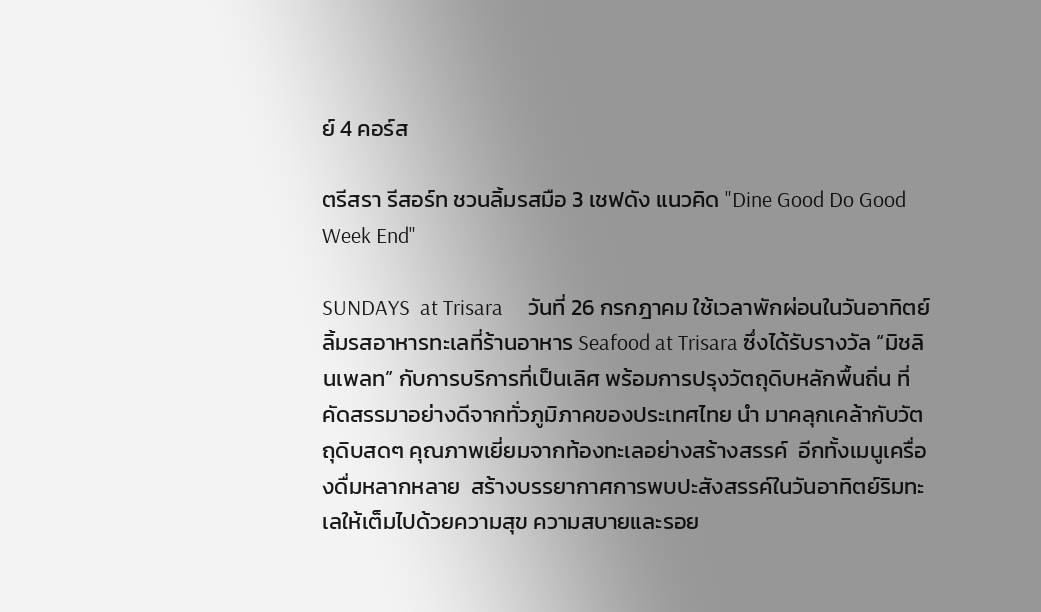ย์ 4 คอร์ส

ตรีสรา รีสอร์ท ชวนลิ้มรสมือ 3 เชฟดัง แนวคิด "Dine Good Do Good Week End"

SUNDAYS  at Trisara     วันที่ 26 กรกฎาคม ใช้เวลาพักผ่อนในวันอาทิตย์ ลิ้มรสอาหารทะเลที่ร้านอาหาร Seafood at Trisara ซึ่งได้รับรางวัล “มิชลินเพลท” กับการบริการที่เป็นเลิศ พร้อมการปรุงวัตถุดิบหลักพื้นถิ่น ที่คัดสรรมาอย่างดีจากทั่วภูมิภาคของประเทศไทย นำ มาคลุกเคล้ากับวัตถุดิบสดๆ คุณภาพเยี่ยมจากท้องทะเลอย่างสร้างสรรค์  อีกทั้งเมนูเครื่องดื่มหลากหลาย  สร้างบรรยากาศการพบปะสังสรรค์ในวันอาทิตย์ริมทะเลให้เต็มไปด้วยความสุข ความสบายและรอย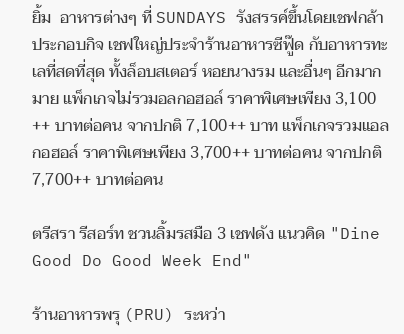ยิ้ม  อาหารต่างๆ ที่ SUNDAYS รังสรรค์ขึ้นโดยเชฟกล้า ประกอบกิจ เชฟใหญ่ประจำร้านอาหารซีฟู๊ด กับอาหารทะเลที่สดที่สุด ทั้งล็อบสเตอร์ หอยนางรม และอื่นๆ อีกมากมาย แพ็กเกจไม่รวมอลกอฮอล์ ราคาพิเศษเพียง 3,100 ++ บาทต่อคน จากปกติ 7,100++ บาท แพ็กเกจรวมแอลกอฮอล์ ราคาพิเศษเพียง 3,700++ บาทต่อคน จากปกติ 7,700++ บาทต่อคน

ตรีสรา รีสอร์ท ชวนลิ้มรสมือ 3 เชฟดัง แนวคิด "Dine Good Do Good Week End"

ร้านอาหารพรุ (PRU) ระหว่า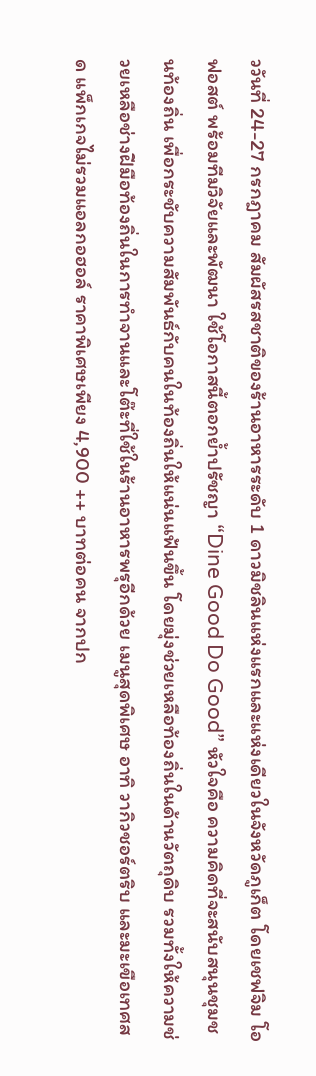ววันที่ 24-27 กรกฎาคม สัมผัสรสชาติของร้านอาหารระดับ 1 ดาวมิชลินแห่งแรกและแห่งเดียวในจังหวัดภูเก็ต โดยเชฟจิม โอฟอสต์ พร้อมทีมวิจัยและพัฒนา ใช้โอกาสนี้ตอกย้ำปรัชญา “Dine Good Do Good” หัวใจคือ ความคิดที่จะสนับสนุนชุมชนท้องถิ่น เพื่อกระชับความสัมพันธ์กับคนในท้องถิ่นให้แน่นแฟ้นขึ้น โดยมุ่งช่วยเหลือท้องถิ่นในด้านวัตถุดิบ รวมทั้งให้ความช่วยเหลือช่างฝีมือท้องถิ่นในการทำจานและโต๊ะที่ใช้ในร้านอาหารพรุอีกด้วย เมนูสุดพิเศษ อาทิ วากิวชอร์ตริบ และมะเขือเทศสด แพ็กเกจไม่รวมแอลกอฮอล์ ราคาพิเศษเพียง 4,900 ++ บาทต่อคน จากปก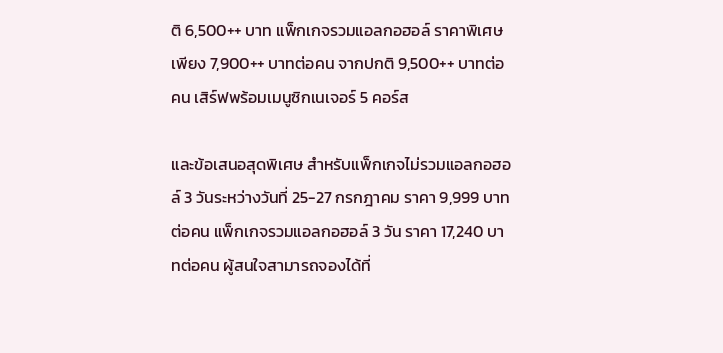ติ 6,500++ บาท แพ็กเกจรวมแอลกอฮอล์ ราคาพิเศษเพียง 7,900++ บาทต่อคน จากปกติ 9,500++ บาทต่อคน เสิร์ฟพร้อมเมนูซิกเนเจอร์ 5 คอร์ส

และข้อเสนอสุดพิเศษ สำหรับแพ็กเกจไม่รวมแอลกอฮอล์ 3 วันระหว่างวันที่ 25-27 กรกฎาคม ราคา 9,999 บาทต่อคน แพ็กเกจรวมแอลกอฮอล์ 3 วัน ราคา 17,240 บาทต่อคน ผู้สนใจสามารถจองได้ที่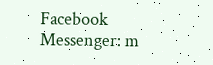Facebook Messenger: m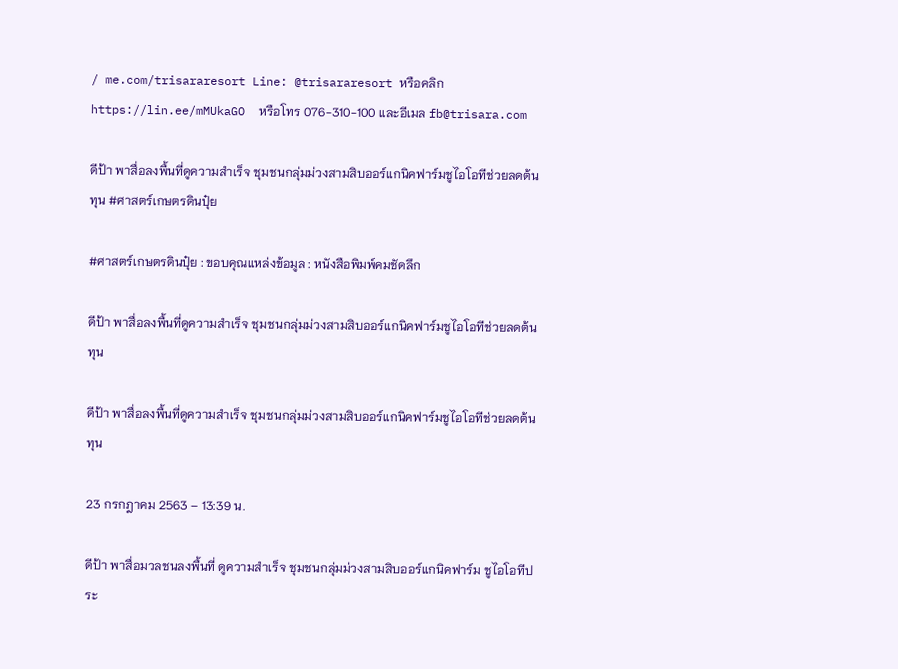/ me.com/trisararesort Line: @trisararesort หรือคลิก https://lin.ee/mMUkaGO  หรือโทร 076-310-100 และอีเมล fb@trisara.com

ดีป้า พาสื่อลงพื้นที่ดูความสำเร็จ ชุมชนกลุ่มม่วงสามสิบออร์แกนิคฟาร์มชูไอโอทีช่วยลดต้นทุน #ศาสตร์เกษตรดินปุ๋ย

#ศาสตร์เกษตรดินปุ๋ย : ขอบคุณแหล่งข้อมูล : หนังสือพิมพ์คมชัดลึก

ดีป้า พาสื่อลงพื้นที่ดูความสำเร็จ ชุมชนกลุ่มม่วงสามสิบออร์แกนิคฟาร์มชูไอโอทีช่วยลดต้นทุน

ดีป้า พาสื่อลงพื้นที่ดูความสำเร็จ ชุมชนกลุ่มม่วงสามสิบออร์แกนิคฟาร์มชูไอโอทีช่วยลดต้นทุน

23 กรกฎาคม 2563 – 13:39 น.

ดีป้า พาสื่อมวลชนลงพื้นที่ ดูความสำเร็จ ชุมชนกลุ่มม่วงสามสิบออร์แกนิคฟาร์ม ชูไอโอทีประ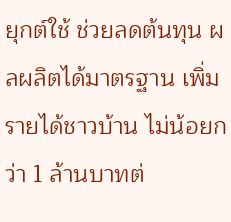ยุกต์ใช้ ช่วยลดต้นทุน ผลผลิตได้มาตรฐาน เพิ่มรายได้ชาวบ้าน ไม่น้อยกว่า 1 ล้านบาทต่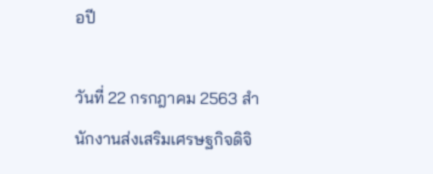อปี

วันที่ 22 กรกฎาคม 2563 สำนักงานส่งเสริมเศรษฐกิจดิจิ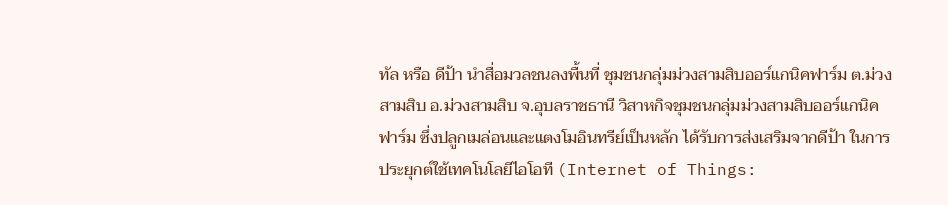ทัล หรือ ดีป้า นำสื่อมวลชนลงพื้นที่ ชุมชนกลุ่มม่วงสามสิบออร์แกนิคฟาร์ม ต.ม่วงสามสิบ อ.ม่วงสามสิบ จ.อุบลราชธานี วิสาหกิจชุมชนกลุ่มม่วงสามสิบออร์แกนิคฟาร์ม ซึ่งปลูกเมล่อนและแตงโมอินทรีย์เป็นหลัก ได้รับการส่งเสริมจากดีป้า ในการประยุกต์ใช้เทคโนโลยีไอโอที (Internet of Things: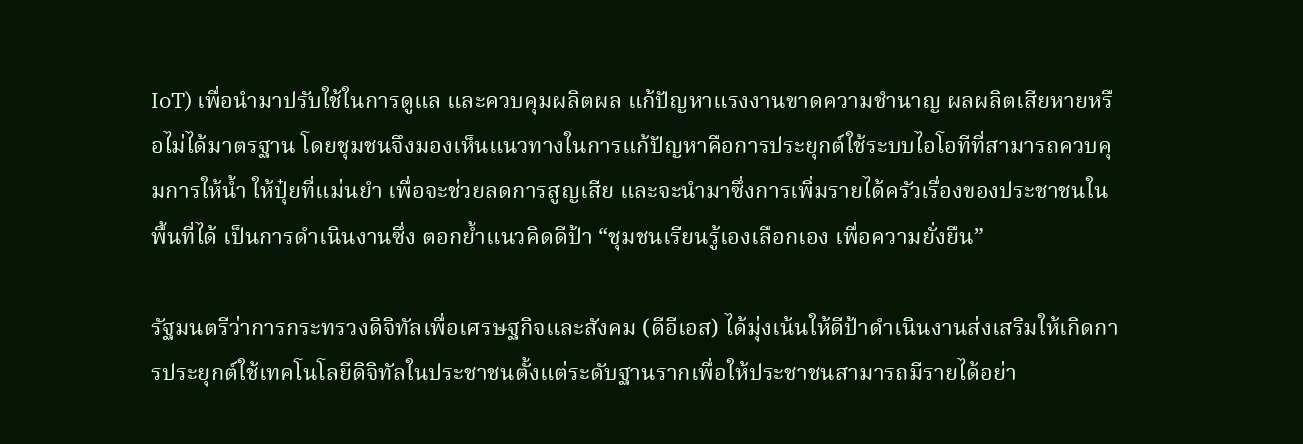IoT) เพื่อนำมาปรับใช้ในการดูแล และควบคุมผลิตผล แก้ปัญหาแรงงานขาดความชำนาญ ผลผลิตเสียหายหรือไม่ได้มาตรฐาน โดยชุมชนจึงมองเห็นแนวทางในการแก้ปัญหาคือการประยุกต์ใช้ระบบไอโอทีที่สามารถควบคุมการให้น้ำ ให้ปุ๋ยที่แม่นยำ เพื่อจะช่วยลดการสูญเสีย และจะนำมาซึ่งการเพิ่มรายได้ครัวเรื่องของประชาชนในพื้นที่ได้ เป็นการดำเนินงานซึ่ง ตอกย้ำแนวคิดดีป้า “ชุมชนเรียนรู้เองเลือกเอง เพื่อความยั่งยืน”

รัฐมนตรีว่าการกระทรวงดิจิทัลเพื่อเศรษฐกิจและสังคม (ดีอีเอส) ได้มุ่งเน้นให้ดีป้าดำเนินงานส่งเสริมให้เกิดการประยุกต์ใช้เทคโนโลยีดิจิทัลในประชาชนตั้งแต่ระดับฐานรากเพื่อให้ประชาชนสามารถมีรายได้อย่า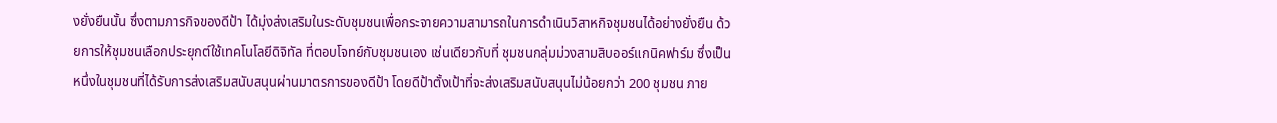งยั่งยืนนั้น ซึ่งตามภารกิจของดีป้า ได้มุ่งส่งเสริมในระดับชุมชนเพื่อกระจายความสามารถในการดำเนินวิสาหกิจชุมชนได้อย่างยั่งยืน ด้วยการให้ชุมชนเลือกประยุกต์ใช้เทคโนโลยีดิจิทัล ที่ตอบโจทย์กับชุมชนเอง เช่นเดียวกับที่ ชุมชนกลุ่มม่วงสามสิบออร์แกนิคฟาร์ม ซึ่งเป็นหนึ่งในชุมชนที่ได้รับการส่งเสริมสนับสนุนผ่านมาตรการของดีป้า โดยดีป้าตั้งเป้าที่จะส่งเสริมสนับสนุนไม่น้อยกว่า 200 ชุมชน ภาย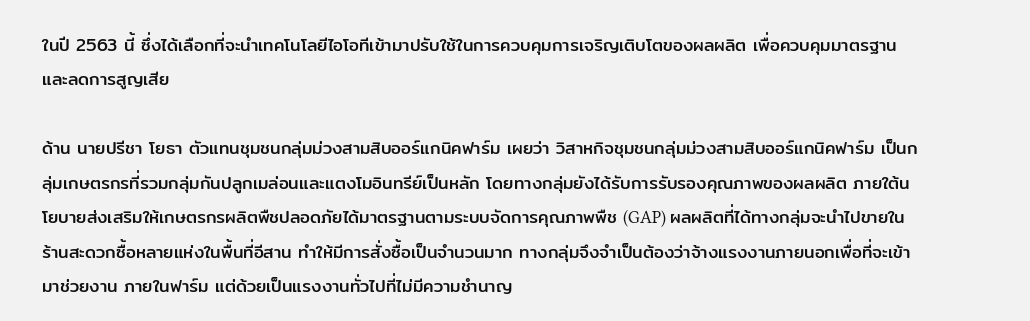ในปี 2563 นี้ ซึ่งได้เลือกที่จะนำเทคโนโลยีไอโอทีเข้ามาปรับใช้ในการควบคุมการเจริญเติบโตของผลผลิต เพื่อควบคุมมาตรฐานและลดการสูญเสีย

ด้าน นายปรีชา โยธา ตัวแทนชุมชนกลุ่มม่วงสามสิบออร์แกนิคฟาร์ม เผยว่า วิสาหกิจชุมชนกลุ่มม่วงสามสิบออร์แกนิคฟาร์ม เป็นกลุ่มเกษตรกรที่รวมกลุ่มกันปลูกเมล่อนและแตงโมอินทรีย์เป็นหลัก โดยทางกลุ่มยังได้รับการรับรองคุณภาพของผลผลิต ภายใต้นโยบายส่งเสริมให้เกษตรกรผลิตพืชปลอดภัยได้มาตรฐานตามระบบจัดการคุณภาพพืช (GAP) ผลผลิตที่ได้ทางกลุ่มจะนำไปขายในร้านสะดวกซื้อหลายแห่งในพื้นที่อีสาน ทำให้มีการสั่งซื้อเป็นจำนวนมาก ทางกลุ่มจึงจำเป็นต้องว่าจ้างแรงงานภายนอกเพื่อที่จะเข้ามาช่วยงาน ภายในฟาร์ม แต่ด้วยเป็นแรงงานทั่วไปที่ไม่มีความชำนาญ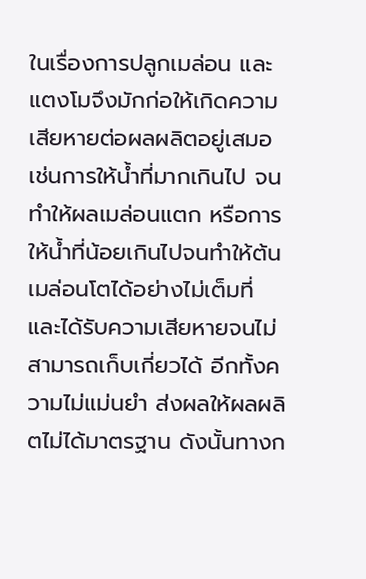ในเรื่องการปลูกเมล่อน และแตงโมจึงมักก่อให้เกิดความเสียหายต่อผลผลิตอยู่เสมอ เช่นการให้น้ำที่มากเกินไป จนทำให้ผลเมล่อนแตก หรือการให้น้ำที่น้อยเกินไปจนทำให้ต้นเมล่อนโตได้อย่างไม่เต็มที่ และได้รับความเสียหายจนไม่สามารถเก็บเกี่ยวได้ อีกทั้งความไม่แม่นยำ ส่งผลให้ผลผลิตไม่ได้มาตรฐาน ดังนั้นทางก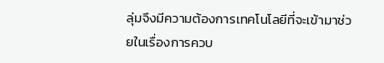ลุ่มจึงมีความต้องการเทคโนโลยีที่จะเข้ามาช่วยในเรื่องการควบ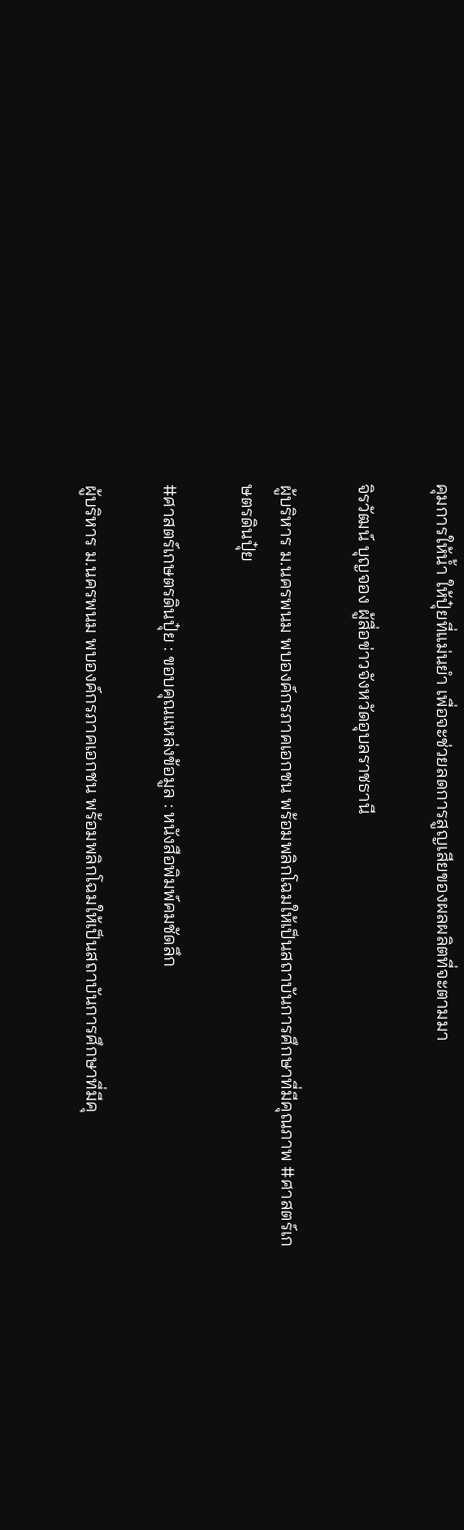คุมการให้น้ำ ให้ปุ๋ยที่แม่นยำ เพื่อจะช่วยลดการสูญเสียของผลผลิตที่จะตามมา

จิรวัฒน์ บุญจอง ผู้สื่อข่าวจังหวัดอุบลราชธานี

ผู้บริหาร ม.นครพนม พบองค์กรภาคเอกชน พร้อมพลิกโฉมให้เป็นสถาบันการศึกษาที่มีคุณภาพ #ศาสตร์เกษตรดินปุ๋ย

#ศาสตร์เกษตรดินปุ๋ย : ขอบคุณแหล่งข้อมูล : หนังสือพิมพ์คมชัดลึก

ผู้บริหาร ม.นครพนม พบองค์กรภาคเอกชน พร้อมพลิกโฉมให้เป็นสถาบันการศึกษาที่มีคุ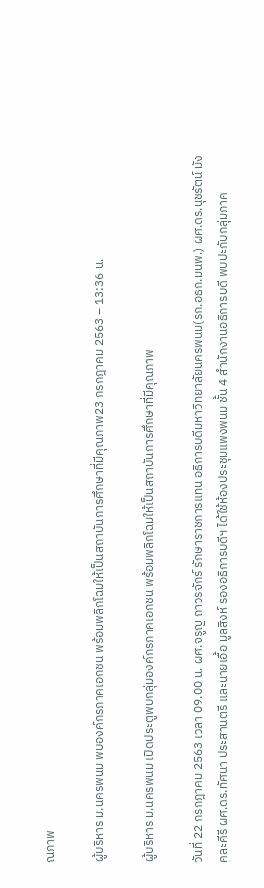ณภาพ

ผู้บริหาร ม.นครพนม พบองค์กรภาคเอกชน พร้อมพลิกโฉมให้เป็นสถาบันการศึกษาที่มีคุณภาพ23 กรกฎาคม 2563 – 13:36 น.

ผู้บริหาร ม.นครพนม เปิดประตูพบกลุ่มองค์กรภาคเอกชน พร้อมพลิกโฉมให้เป็นสถาบันการศึกษาที่มีคุณภาพ

วันที่ 22 กรกฎาคม 2563 เวลา 09.00 น. ผศ.จรูญ ถาวรจักร์ รักษาราชการแทน อธิการบดีมหาวิทยาลัยนครพนม(รก.อธก.มนพ.) ผศ.ดร.นุชรัตน์ มังคละคีรี ผศ.ดร.ทัศนา ประสานตรี และนายเอื้อ มูลสิงห์ รองอธิการบดีฯ ได้ใช้ห้องประชุมแพงพนม ชั้น 4 สำนักงานอธิการบดี พบปะกับกลุ่มภาค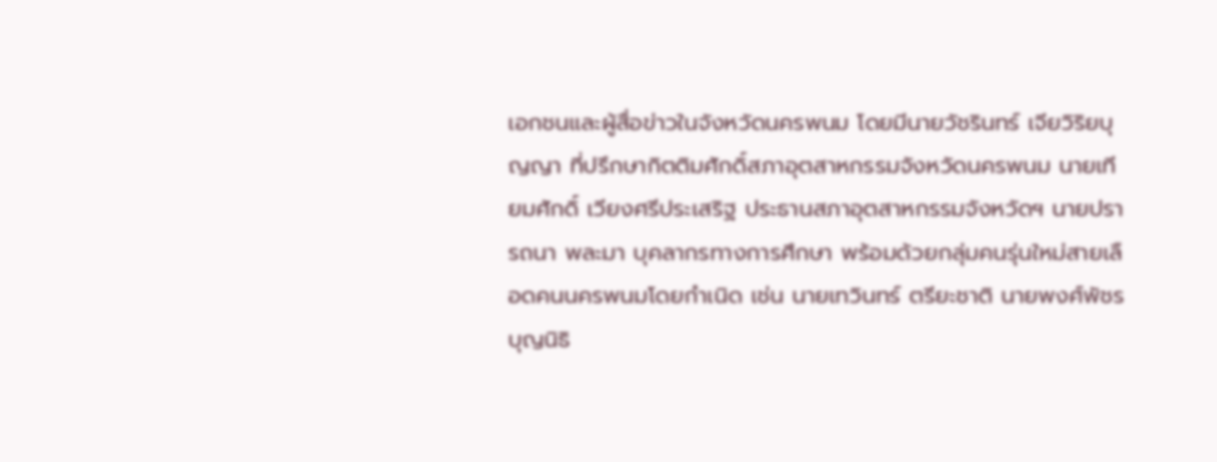เอกชนและผู้สื่อข่าวในจังหวัดนครพนม โดยมีนายวัชรินทร์ เจียวิริยบุญญา ที่ปรึกษากิตติมศักดิ์สภาอุตสาหกรรมจังหวัดนครพนม นายเทียมศักดิ์ เวียงศรีประเสริฐ ประธานสภาอุตสาหกรรมจังหวัดฯ นายปรารถนา พละมา บุคลากรทางการศึกษา พร้อมด้วยกลุ่มคนรุ่นใหม่สายเลือดคนนครพนมโดยกำเนิด เช่น นายเทวินทร์ ตรียะชาติ นายพงศ์พัชร บุญนิธิ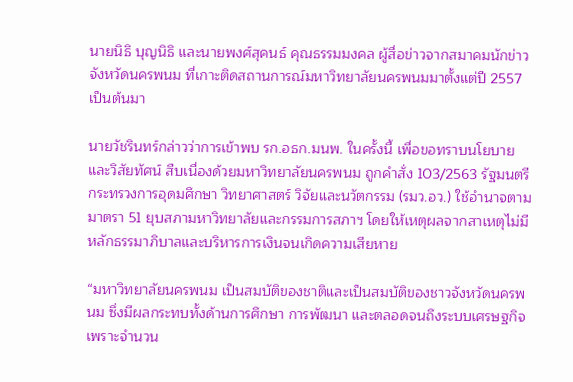นายนิธิ บุญนิธิ และนายพงศ์สุคนธ์ คุณธรรมมงคล ผู้สื่อข่าวจากสมาคมนักข่าวจังหวัดนครพนม ที่เกาะติดสถานการณ์มหาวิทยาลัยนครพนมมาตั้งแต่ปี 2557 เป็นต้นมา

นายวัชรินทร์กล่าวว่าการเข้าพบ รก.อธก.มนพ. ในครั้งนี้ เพื่อขอทราบนโยบายและวิสัยทัศน์ สืบเนื่องด้วยมหาวิทยาลัยนครพนม ถูกคำสั่ง 103/2563 รัฐมนตรีกระทรวงการอุดมศึกษา วิทยาศาสตร์ วิจัยและนวัตกรรม (รมว.อว.) ใช้อำนาจตามมาตรา 51 ยุบสภามหาวิทยาลัยและกรรมการสภาฯ โดยให้เหตุผลจากสาเหตุไม่มีหลักธรรมาภิบาลและบริหารการเงินจนเกิดความเสียหาย

“มหาวิทยาลัยนครพนม เป็นสมบัติของชาติและเป็นสมบัติของชาวจังหวัดนครพนม ซึ่งมีผลกระทบทั้งด้านการศึกษา การพัฒนา และตลอดจนถึงระบบเศรษฐกิจ เพราะจำนวน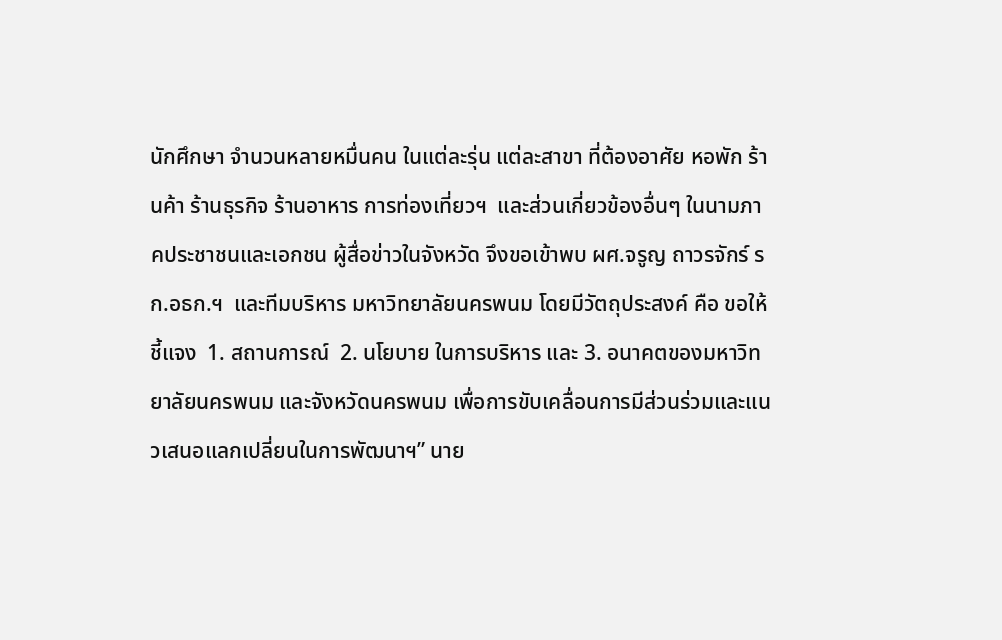นักศึกษา จำนวนหลายหมื่นคน ในแต่ละรุ่น แต่ละสาขา ที่ต้องอาศัย หอพัก ร้านค้า ร้านธุรกิจ ร้านอาหาร การท่องเที่ยวฯ  และส่วนเกี่ยวข้องอื่นๆ ในนามภาคประชาชนและเอกชน ผู้สื่อข่าวในจังหวัด จึงขอเข้าพบ ผศ.จรูญ ถาวรจักร์ รก.อธก.ฯ  และทีมบริหาร มหาวิทยาลัยนครพนม โดยมีวัตถุประสงค์ คือ ขอให้ชี้แจง  1. สถานการณ์  2. นโยบาย ในการบริหาร และ 3. อนาคตของมหาวิทยาลัยนครพนม และจังหวัดนครพนม เพื่อการขับเคลื่อนการมีส่วนร่วมและแนวเสนอแลกเปลี่ยนในการพัฒนาฯ” นาย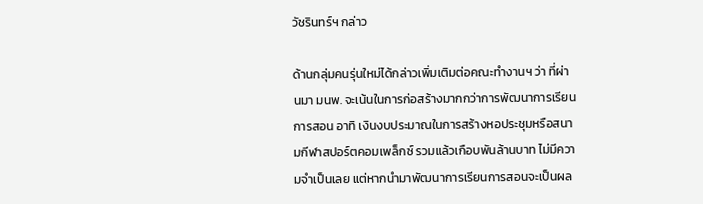วัชรินทร์ฯ กล่าว

ด้านกลุ่มคนรุ่นใหม่ได้กล่าวเพิ่มเติมต่อคณะทำงานฯ ว่า ที่ผ่านมา มนพ. จะเน้นในการก่อสร้างมากกว่าการพัฒนาการเรียนการสอน อาทิ เงินงบประมาณในการสร้างหอประชุมหรือสนามกีฬาสปอร์ตคอมเพล็กซ์ รวมแล้วเกือบพันล้านบาท ไม่มีความจำเป็นเลย แต่หากนำมาพัฒนาการเรียนการสอนจะเป็นผล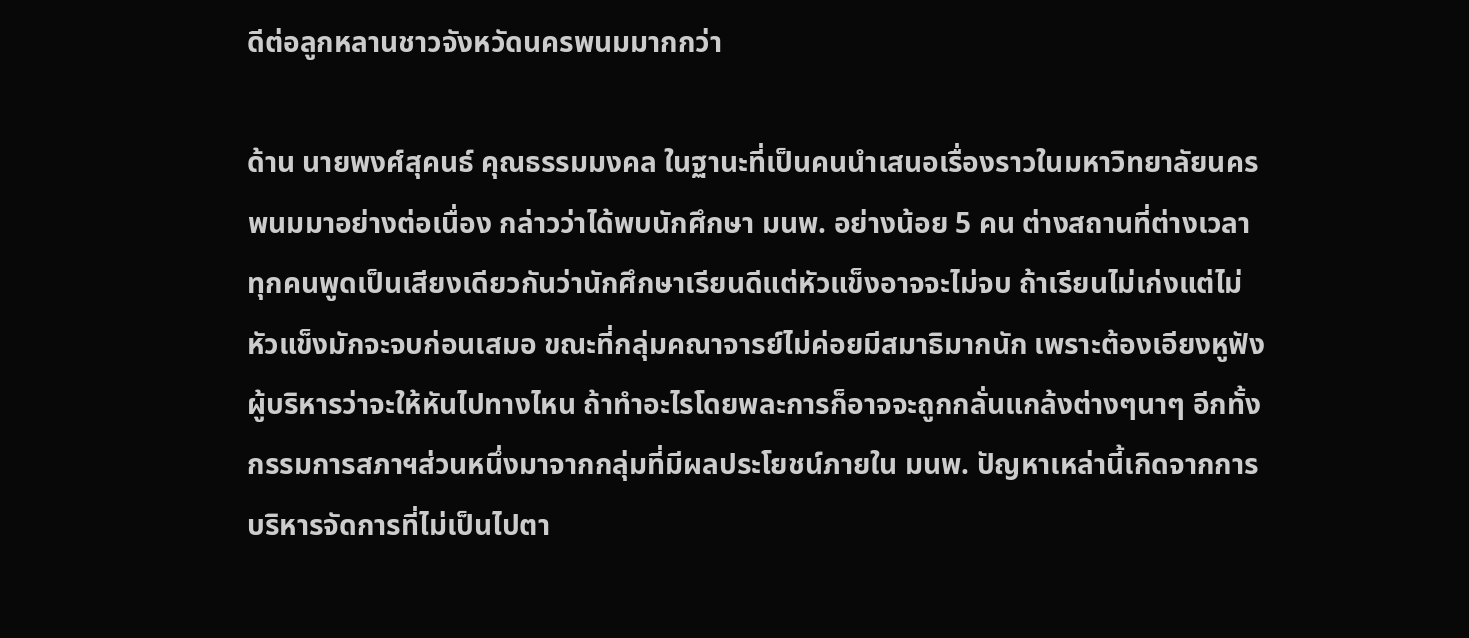ดีต่อลูกหลานชาวจังหวัดนครพนมมากกว่า

ด้าน นายพงศ์สุคนธ์ คุณธรรมมงคล ในฐานะที่เป็นคนนำเสนอเรื่องราวในมหาวิทยาลัยนครพนมมาอย่างต่อเนื่อง กล่าวว่าได้พบนักศึกษา มนพ. อย่างน้อย 5 คน ต่างสถานที่ต่างเวลา ทุกคนพูดเป็นเสียงเดียวกันว่านักศึกษาเรียนดีแต่หัวแข็งอาจจะไม่จบ ถ้าเรียนไม่เก่งแต่ไม่หัวแข็งมักจะจบก่อนเสมอ ขณะที่กลุ่มคณาจารย์ไม่ค่อยมีสมาธิมากนัก เพราะต้องเอียงหูฟังผู้บริหารว่าจะให้หันไปทางไหน ถ้าทำอะไรโดยพละการก็อาจจะถูกกลั่นแกล้งต่างๆนาๆ อีกทั้งกรรมการสภาฯส่วนหนึ่งมาจากกลุ่มที่มีผลประโยชน์ภายใน มนพ. ปัญหาเหล่านี้เกิดจากการบริหารจัดการที่ไม่เป็นไปตา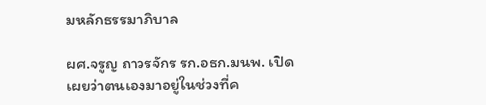มหลักธรรมาภิบาล

ผศ.จรูญ ถาวรจักร รก.อธก.มนพ. เปิดเผยว่าตนเองมาอยู่ในช่วงที่ค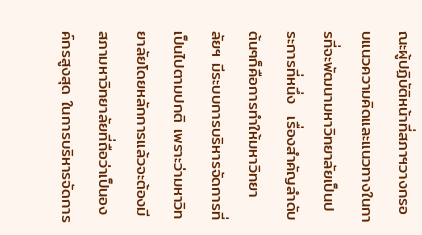ณะผู้ปฏิบัติหน้าที่สภาฯวางกรอบแนวความคิดและแนวทางในการที่จะพัฒนามหาวิทยาลัยเป็นประการที่หนึ่ง  เรื่องสำคัญลำดับต้นๆก็คือการทำให้มหาวิทยาลัยฯ มีระบบการบริหารจัดการที่เป็นไปตามปกติ เพราะว่ามหาวิทยาลัยโดยหลักการแล้วจะต้องมีสภามหาวิทยาลัยที่ถือว่าเป็นองค์กรสูงสุด ในการบริหารจัดการ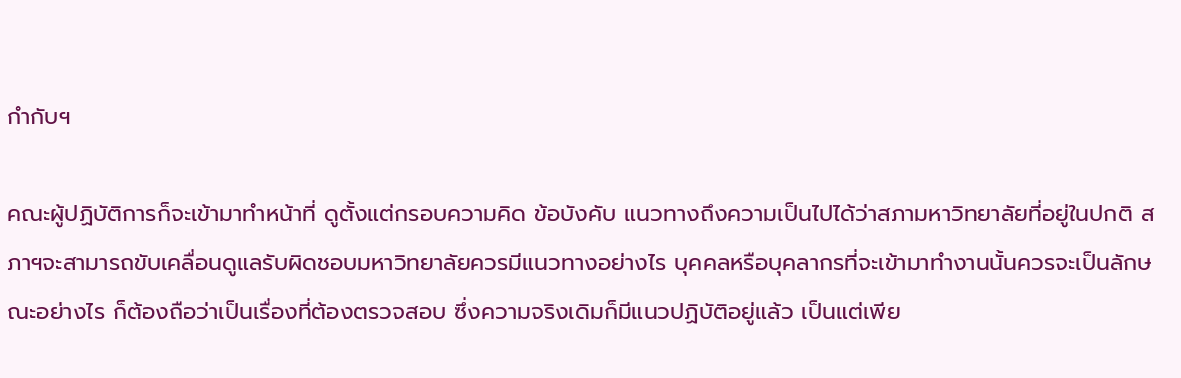กำกับฯ

คณะผู้ปฏิบัติการก็จะเข้ามาทำหน้าที่ ดูตั้งแต่กรอบความคิด ข้อบังคับ แนวทางถึงความเป็นไปได้ว่าสภามหาวิทยาลัยที่อยู่ในปกติ สภาฯจะสามารถขับเคลื่อนดูแลรับผิดชอบมหาวิทยาลัยควรมีแนวทางอย่างไร บุคคลหรือบุคลากรที่จะเข้ามาทำงานนั้นควรจะเป็นลักษณะอย่างไร ก็ต้องถือว่าเป็นเรื่องที่ต้องตรวจสอบ ซึ่งความจริงเดิมก็มีแนวปฏิบัติอยู่แล้ว เป็นแต่เพีย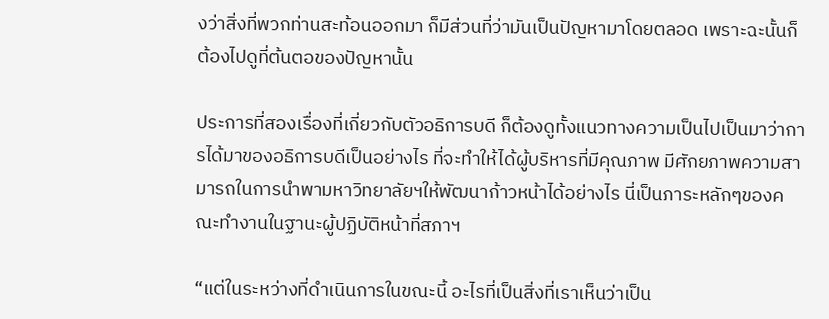งว่าสิ่งที่พวกท่านสะท้อนออกมา ก็มีส่วนที่ว่ามันเป็นปัญหามาโดยตลอด เพราะฉะนั้นก็ต้องไปดูที่ต้นตอของปัญหานั้น

ประการที่สองเรื่องที่เกี่ยวกับตัวอธิการบดี ก็ต้องดูทั้งแนวทางความเป็นไปเป็นมาว่าการได้มาของอธิการบดีเป็นอย่างไร ที่จะทำให้ได้ผู้บริหารที่มีคุณภาพ มีศักยภาพความสามารถในการนำพามหาวิทยาลัยฯให้พัฒนาก้าวหน้าได้อย่างไร นี่เป็นภาระหลักๆของคณะทำงานในฐานะผู้ปฏิบัติหน้าที่สภาฯ

“แต่ในระหว่างที่ดำเนินการในขณะนี้ อะไรที่เป็นสิ่งที่เราเห็นว่าเป็น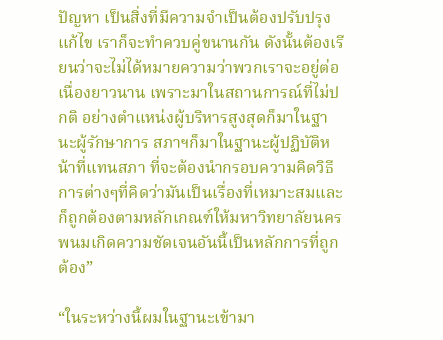ปัญหา เป็นสิ่งที่มีความจำเป็นต้องปรับปรุงแก้ไข เราก็จะทำควบคู่ขนานกัน ดังนั้นต้องเรียนว่าจะไม่ได้หมายความว่าพวกเราจะอยู่ต่อเนื่องยาวนาน เพราะมาในสถานการณ์ที่ไม่ปกติ อย่างตำแหน่งผู้บริหารสูงสุดก็มาในฐานะผู้รักษาการ สภาฯก็มาในฐานะผู้ปฏิบัติหน้าที่แทนสภา ที่จะต้องนำกรอบความคิดวิธีการต่างๆที่คิดว่ามันเป็นเรื่องที่เหมาะสมและก็ถูกต้องตามหลักเกณฑ์ให้มหาวิทยาลัยนครพนมเกิดความชัดเจนอันนี้เป็นหลักการที่ถูกต้อง”

“ในระหว่างนี้ผมในฐานะเข้ามา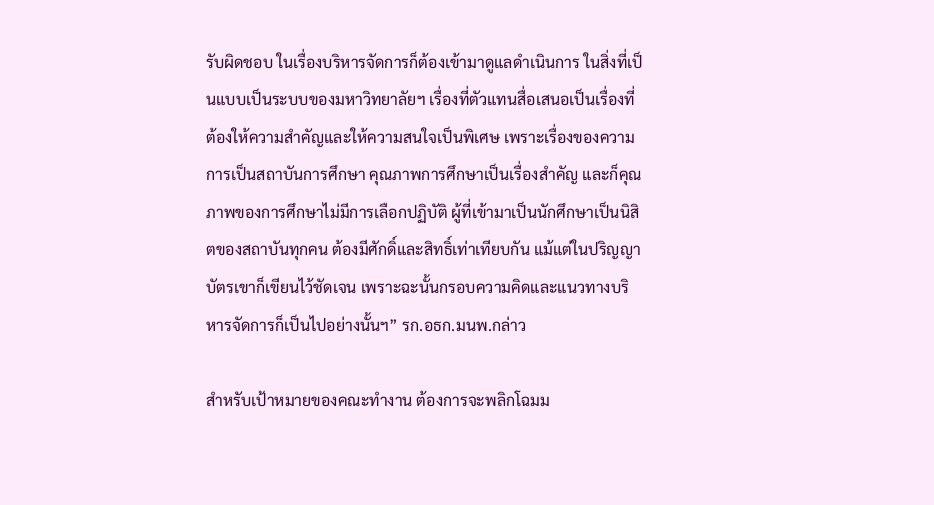รับผิดชอบ ในเรื่องบริหารจัดการก็ต้องเข้ามาดูแลดำเนินการ ในสิ่งที่เป็นแบบเป็นระบบของมหาวิทยาลัยฯ เรื่องที่ตัวแทนสื่อเสนอเป็นเรื่องที่ต้องให้ความสำคัญและให้ความสนใจเป็นพิเศษ เพราะเรื่องของความการเป็นสถาบันการศึกษา คุณภาพการศึกษาเป็นเรื่องสำคัญ และก็คุณภาพของการศึกษาไม่มีการเลือกปฏิบัติ ผู้ที่เข้ามาเป็นนักศึกษาเป็นนิสิตของสถาบันทุกคน ต้องมีศักดิ์และสิทธิ์เท่าเทียบกัน แม้แต่ในปริญญาบัตรเขาก็เขียนไว้ชัดเจน เพราะฉะนั้นกรอบความคิดและแนวทางบริหารจัดการก็เป็นไปอย่างนั้นฯ” รก.อธก.มนพ.กล่าว

สำหรับเป้าหมายของคณะทำงาน ต้องการจะพลิกโฉมม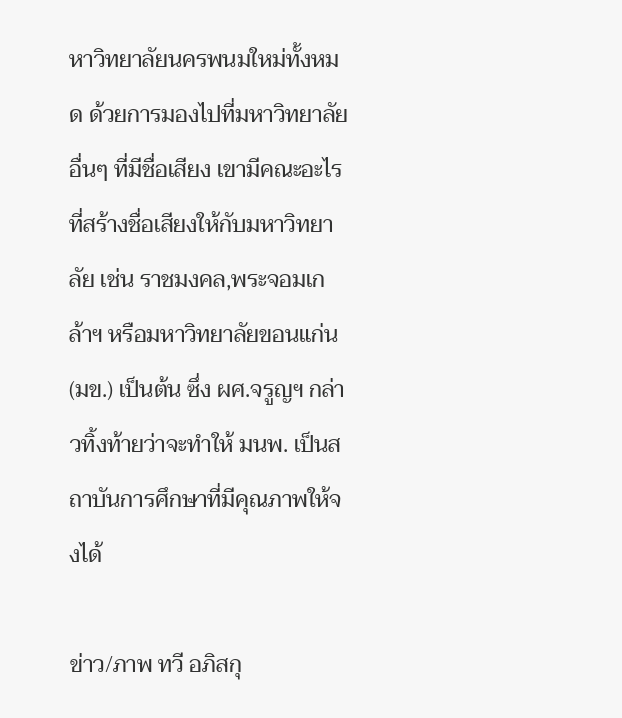หาวิทยาลัยนครพนมใหม่ทั้งหมด ด้วยการมองไปที่มหาวิทยาลัยอื่นๆ ที่มีชื่อเสียง เขามีคณะอะไรที่สร้างชื่อเสียงให้กับมหาวิทยาลัย เช่น ราชมงคล,พระจอมเกล้าฯ หรือมหาวิทยาลัยขอนแก่น (มข.) เป็นต้น ซึ่ง ผศ.จรูญฯ กล่าวทิ้งท้ายว่าจะทำให้ มนพ. เป็นสถาบันการศึกษาที่มีคุณภาพให้จงได้

ข่าว/ภาพ ทวี อภิสกุ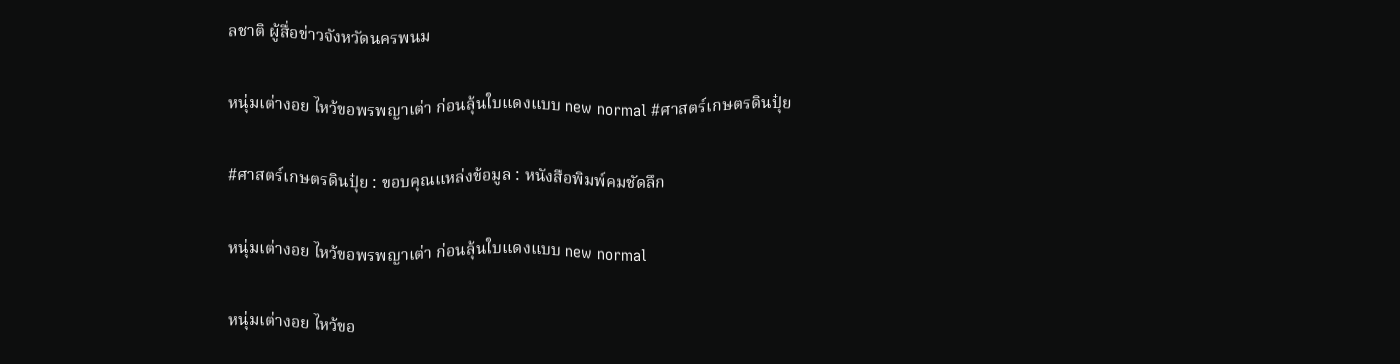ลชาติ ผู้สื่อข่าวจังหวัดนครพนม

หนุ่มเต่างอย ไหว้ขอพรพญาเต่า ก่อนลุ้นใบแดงแบบ new normal #ศาสตร์เกษตรดินปุ๋ย

#ศาสตร์เกษตรดินปุ๋ย : ขอบคุณแหล่งข้อมูล : หนังสือพิมพ์คมชัดลึก

หนุ่มเต่างอย ไหว้ขอพรพญาเต่า ก่อนลุ้นใบแดงแบบ new normal

หนุ่มเต่างอย ไหว้ขอ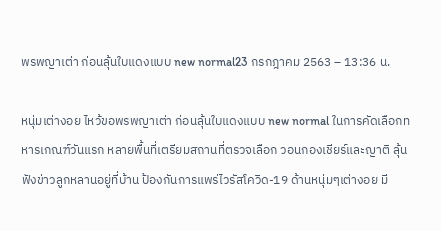พรพญาเต่า ก่อนลุ้นใบแดงแบบ new normal23 กรกฎาคม 2563 – 13:36 น.

หนุ่มเต่างอย ไหว้ขอพรพญาเต่า ก่อนลุ้นใบแดงแบบ new normal ในการคัดเลือกทหารเกณฑ์วันแรก หลายพื้นที่เตรียมสถานที่ตรวจเลือก วอนกองเชียร์และญาติ ลุ้นฟังข่าวลูกหลานอยู่ที่บ้าน ป้องกันการแพร่ไวรัสโควิด-19 ด้านหนุ่มๆเต่างอย มี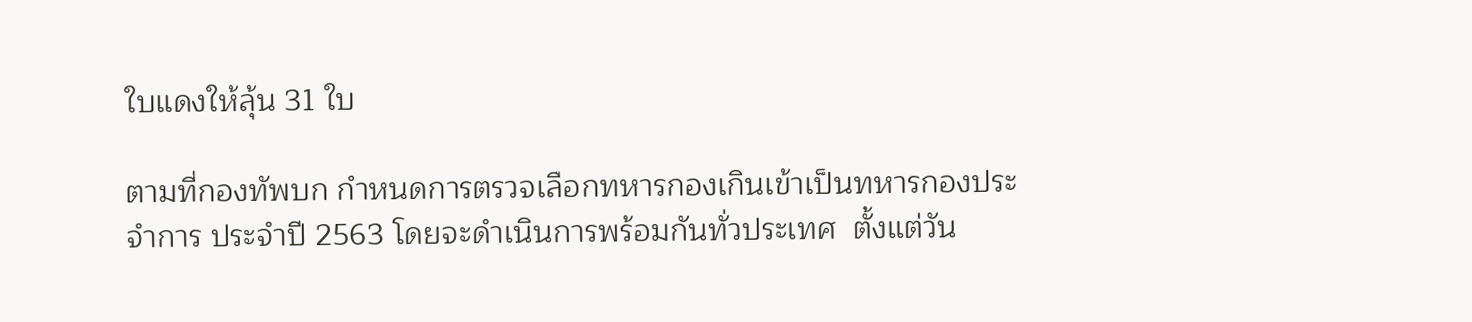ใบแดงให้ลุ้น 31 ใบ

ตามที่กองทัพบก กำหนดการตรวจเลือกทหารกองเกินเข้าเป็นทหารกองประจำการ ประจำปี 2563 โดยจะดำเนินการพร้อมกันทั่วประเทศ  ตั้งแต่วัน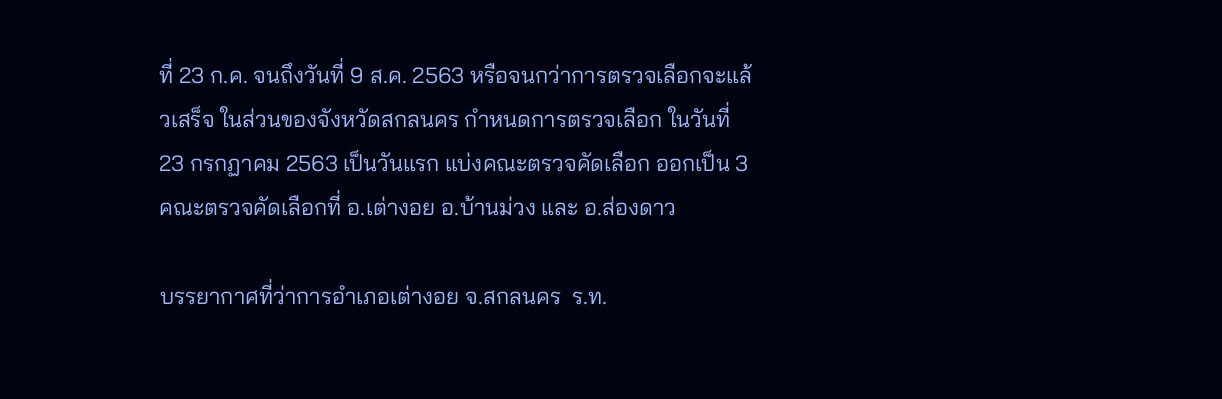ที่ 23 ก.ค. จนถึงวันที่ 9 ส.ค. 2563 หรือจนกว่าการตรวจเลือกจะแล้วเสร็จ ในส่วนของจังหวัดสกลนคร กำหนดการตรวจเลือก ในวันที่  23 กรกฏาคม 2563 เป็นวันแรก แบ่งคณะตรวจคัดเลือก ออกเป็น 3 คณะตรวจคัดเลือกที่ อ.เต่างอย อ.บ้านม่วง และ อ.ส่องดาว

บรรยากาศที่ว่าการอำเภอเต่างอย จ.สกลนคร  ร.ท.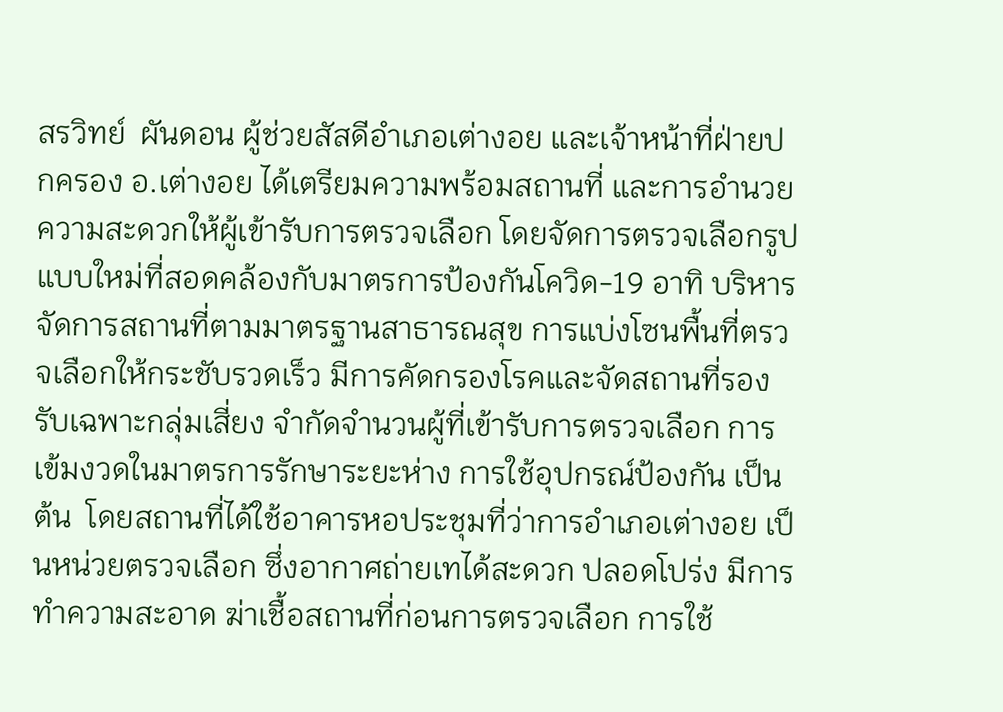สรวิทย์  ผันดอน ผู้ช่วยสัสดีอำเภอเต่างอย และเจ้าหน้าที่ฝ่ายปกครอง อ.เต่างอย ได้เตรียมความพร้อมสถานที่ และการอำนวยความสะดวกให้ผู้เข้ารับการตรวจเลือก โดยจัดการตรวจเลือกรูปแบบใหม่ที่สอดคล้องกับมาตรการป้องกันโควิด-19 อาทิ บริหารจัดการสถานที่ตามมาตรฐานสาธารณสุข การแบ่งโซนพื้นที่ตรวจเลือกให้กระชับรวดเร็ว มีการคัดกรองโรคและจัดสถานที่รองรับเฉพาะกลุ่มเสี่ยง จำกัดจำนวนผู้ที่เข้ารับการตรวจเลือก การเข้มงวดในมาตรการรักษาระยะห่าง การใช้อุปกรณ์ป้องกัน เป็นต้น  โดยสถานที่ได้ใช้อาคารหอประชุมที่ว่าการอำเภอเต่างอย เป็นหน่วยตรวจเลือก ซึ่งอากาศถ่ายเทได้สะดวก ปลอดโปร่ง มีการทำความสะอาด ฆ่าเชื้อสถานที่ก่อนการตรวจเลือก การใช้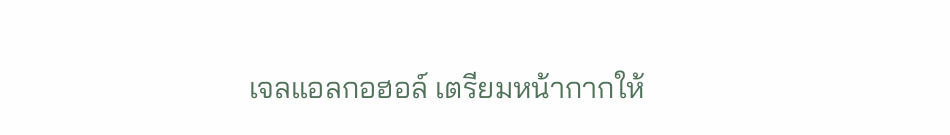เจลแอลกอฮอล์ เตรียมหน้ากากให้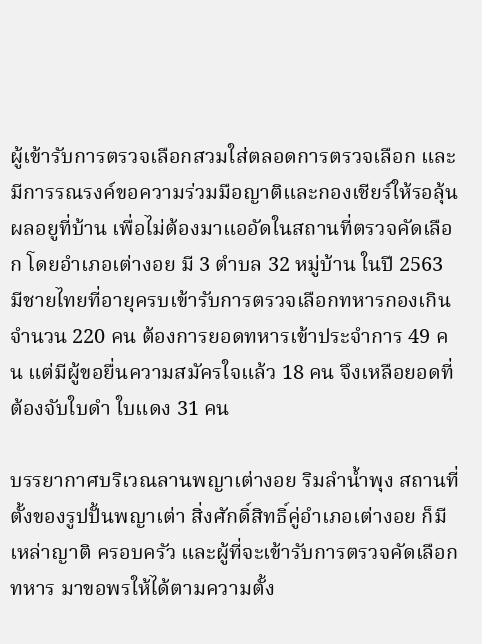ผู้เข้ารับการตรวจเลือกสวมใส่ตลอดการตรวจเลือก และมีการรณรงค์ขอความร่วมมือญาติและกองเชียร์ให้รอลุ้นผลอยูที่บ้าน เพื่อไม่ต้องมาแออัดในสถานที่ตรวจคัดเลือก โดยอำเภอเต่างอย มี 3 ตำบล 32 หมู่บ้าน ในปี 2563 มีชายไทยที่อายุครบเข้ารับการตรวจเลือกทหารกองเกิน จำนวน 220 คน ต้องการยอดทหารเข้าประจำการ 49 คน แต่มีผู้ขอยื่นความสมัครใจแล้ว 18 คน จึงเหลือยอดที่ต้องจับใบดำ ใบแดง 31 คน

บรรยากาศบริเวณลานพญาเต่างอย ริมลำน้ำพุง สถานที่ตั้งของรูปปั้นพญาเต่า สิ่งศักดิ์สิทธิ์คู่อำเภอเต่างอย ก็มีเหล่าญาติ ครอบครัว และผู้ที่จะเข้ารับการตรวจคัดเลือกทหาร มาขอพรให้ได้ตามความตั้ง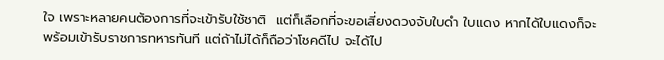ใจ เพราะหลายคนต้องการที่จะเข้ารับใช้ชาติ  แต่ก็เลือกที่จะขอเสี่ยงดวงจับใบดำ ใบแดง หากได้ใบแดงก็จะพร้อมเข้ารับราชการทหารทันที แต่ถ้าไม่ได้ก็ถือว่าโชคดีไป จะได้ไป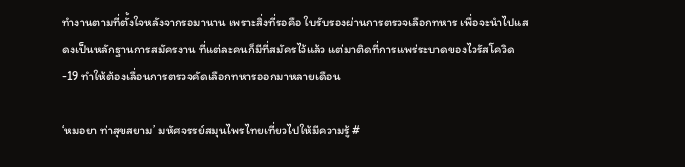ทำงานตามที่ตั้งใจหลังจากรอมานาน เพราะสิ่งที่รอคือ ใบรับรองผ่านการตรวจเลือกทหาร เพื่อจะนำไปแสดงเป็นหลักฐานการสมัครงาน ที่แต่ละคนก็มีที่สมัครไว้แล้ว แต่มาติดที่การแพร่ระบาดของไวรัสโควิด-19 ทำให้ต้องเลื่อนการตรวจคัดเลือกทหารออกมาหลายเดือน

‘หมอยา ท่าสุขสยาม’ มหัศจรรย์สมุนไพรไทยเที่ยวไปให้มีความรู้ #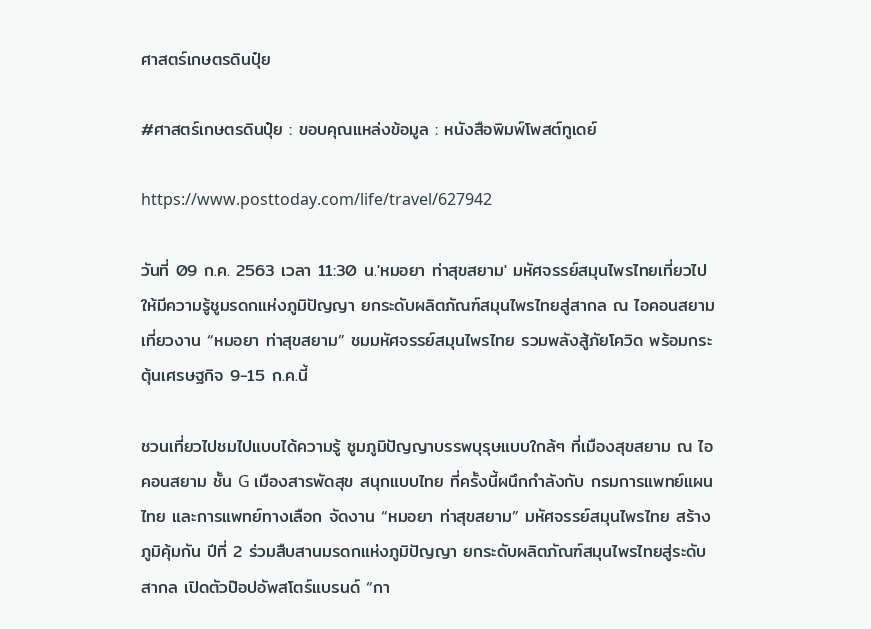ศาสตร์เกษตรดินปุ๋ย

#ศาสตร์เกษตรดินปุ๋ย : ขอบคุณแหล่งข้อมูล : หนังสือพิมพ์โพสต์ทูเดย์

https://www.posttoday.com/life/travel/627942

วันที่ 09 ก.ค. 2563 เวลา 11:30 น.'หมอยา ท่าสุขสยาม' มหัศจรรย์สมุนไพรไทยเที่ยวไปให้มีความรู้ชูมรดกแห่งภูมิปัญญา ยกระดับผลิตภัณฑ์สมุนไพรไทยสู่สากล ณ ไอคอนสยาม เที่ยวงาน “หมอยา ท่าสุขสยาม” ชมมหัศจรรย์สมุนไพรไทย รวมพลังสู้ภัยโควิด พร้อมกระตุ้นเศรษฐกิจ 9-15 ก.ค.นี้

ชวนเที่ยวไปชมไปแบบได้ความรู้ ซูมภูมิปัญญาบรรพบุรุษแบบใกล้ๆ ที่เมืองสุขสยาม ณ ไอคอนสยาม ชั้น G เมืองสารพัดสุข สนุกแบบไทย ที่ครั้งนี้ผนึกกำลังกับ กรมการแพทย์แผนไทย และการแพทย์ทางเลือก จัดงาน “หมอยา ท่าสุขสยาม” มหัศจรรย์สมุนไพรไทย สร้างภูมิคุ้มกัน ปีที่ 2 ร่วมสืบสานมรดกแห่งภูมิปัญญา ยกระดับผลิตภัณฑ์สมุนไพรไทยสู่ระดับสากล เปิดตัวป๊อปอัพสโตร์แบรนด์ “กา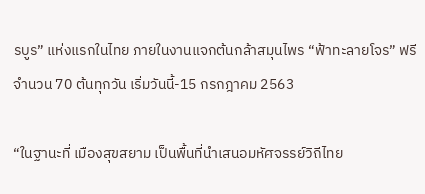รบูร” แห่งแรกในไทย ภายในงานแจกต้นกล้าสมุนไพร “ฟ้าทะลายโจร” ฟรี จำนวน 70 ต้นทุกวัน เริ่มวันนี้-15 กรกฎาคม 2563

“ในฐานะที่ เมืองสุขสยาม เป็นพื้นที่นำเสนอมหัศจรรย์วิถีไทย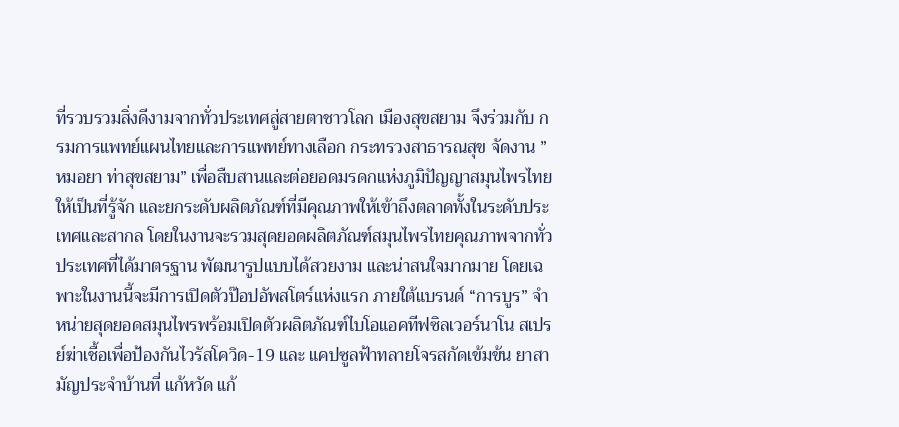ที่รวบรวมสิ่งดีงามจากทั่วประเทศสู่สายตาชาวโลก เมืองสุขสยาม จึงร่วมกับ กรมการแพทย์แผนไทยและการแพทย์ทางเลือก กระทรวงสาธารณสุข จัดงาน ”หมอยา ท่าสุขสยาม” เพื่อสืบสานและต่อยอดมรดกแห่งภูมิปัญญาสมุนไพรไทยให้เป็นที่รู้จัก และยกระดับผลิตภัณฑ์ที่มีคุณภาพให้เข้าถึงตลาดทั้งในระดับประเทศและสากล โดยในงานจะรวมสุดยอดผลิตภัณฑ์สมุนไพรไทยคุณภาพจากทั่วประเทศที่ได้มาตรฐาน พัฒนารูปแบบได้สวยงาม และน่าสนใจมากมาย โดยเฉพาะในงานนี้จะมีการเปิดตัวป๊อปอัพสโตร์แห่งแรก ภายใต้แบรนด์ “การบูร” จำหน่ายสุดยอดสมุนไพรพร้อมเปิดตัวผลิตภัณฑ์ไบโอแอคทีฟซิลเวอร์นาโน สเปรย์ฆ่าเชื้อเพื่อป้องกันไวรัสโควิด-19 และ แคปซูลฟ้าทลายโจรสกัดเข้มข้น ยาสามัญประจำบ้านที่ แก้หวัด แก้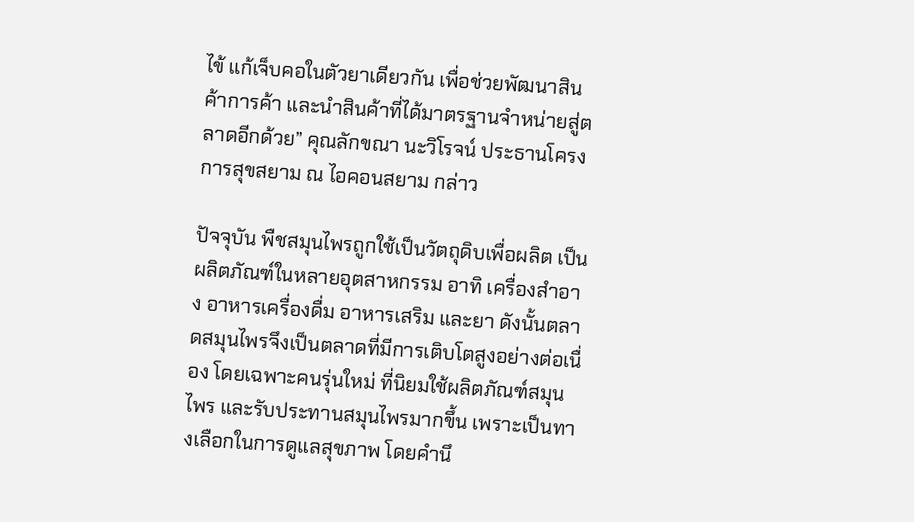ไข้ แก้เจ็บคอในตัวยาเดียวกัน เพื่อช่วยพัฒนาสินค้าการค้า และนำสินค้าที่ได้มาตรฐานจำหน่ายสู่ตลาดอีกด้วย” คุณลักขณา นะวิโรจน์ ประธานโครงการสุขสยาม ณ ไอคอนสยาม กล่าว

ปัจจุบัน พืชสมุนไพรถูกใช้เป็นวัตถุดิบเพื่อผลิต เป็นผลิตภัณฑ์ในหลายอุตสาหกรรม อาทิ เครื่องสำอาง อาหารเครื่องดื่ม อาหารเสริม และยา ดังนั้นตลาดสมุนไพรจึงเป็นตลาดที่มีการเติบโตสูงอย่างต่อเนื่อง โดยเฉพาะคนรุ่นใหม่ ที่นิยมใช้ผลิตภัณฑ์สมุนไพร และรับประทานสมุนไพรมากขึ้น เพราะเป็นทางเลือกในการดูแลสุขภาพ โดยคำนึ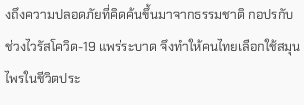งถึงความปลอดภัยที่คิดค้นขึ้นมาจากธรรมชาติ กอปรกับช่วงไวรัสโควิด-19 แพร่ระบาด จึงทำให้คนไทยเลือกใช้สมุนไพรในชีวิตประ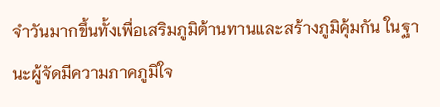จำวันมากขึ้นทั้งเพื่อเสริมภูมิต้านทานและสร้างภูมิคุ้มกัน ในฐานะผู้จัดมีความภาคภูมิใจ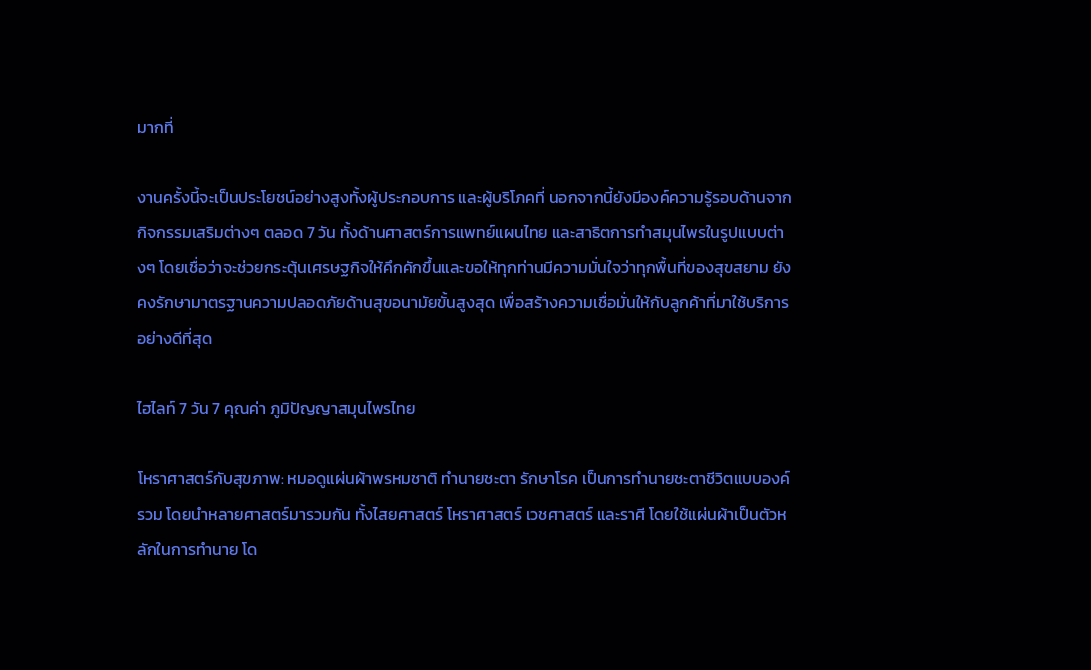มากที่

งานครั้งนี้จะเป็นประโยชน์อย่างสูงทั้งผู้ประกอบการ และผู้บริโภคที่ นอกจากนี้ยังมีองค์ความรู้รอบด้านจากกิจกรรมเสริมต่างๆ ตลอด 7 วัน ทั้งด้านศาสตร์การแพทย์แผนไทย และสาธิตการทำสมุนไพรในรูปแบบต่างๆ โดยเชื่อว่าจะช่วยกระตุ้นเศรษฐกิจให้คึกคักขึ้นและขอให้ทุกท่านมีความมั่นใจว่าทุกพื้นที่ของสุขสยาม ยังคงรักษามาตรฐานความปลอดภัยด้านสุขอนามัยขั้นสูงสุด เพื่อสร้างความเชื่อมั่นให้กับลูกค้าที่มาใช้บริการอย่างดีที่สุด

ไฮไลท์ 7 วัน 7 คุณค่า ภูมิปัญญาสมุนไพรไทย

โหราศาสตร์กับสุขภาพ: หมอดูแผ่นผ้าพรหมชาติ ทำนายชะตา รักษาโรค เป็นการทำนายชะตาชีวิตแบบองค์รวม โดยนำหลายศาสตร์มารวมกัน ทั้งไสยศาสตร์ โหราศาสตร์ เวชศาสตร์ และราศี โดยใช้แผ่นผ้าเป็นตัวหลักในการทำนาย โด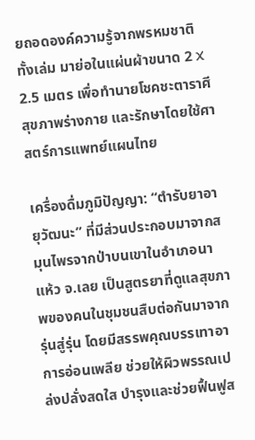ยถอดองค์ความรู้จากพรหมชาติทั้งเล่ม มาย่อในแผ่นผ้าขนาด 2 X 2.5 เมตร เพื่อทำนายโชคชะตาราศี สุขภาพร่างกาย และรักษาโดยใช้ศาสตร์การแพทย์แผนไทย

เครื่องดื่มภูมิปัญญา: “ตำรับยาอายุวัฒนะ” ที่มีส่วนประกอบมาจากสมุนไพรจากป่าบนเขาในอำเภอนาแห้ว จ.เลย เป็นสูตรยาที่ดูแลสุขภาพของคนในชุมชนสืบต่อกันมาจากรุ่นสู่รุ่น โดยมีสรรพคุณบรรเทาอาการอ่อนเพลีย ช่วยให้ผิวพรรณเปล่งปลั่งสดใส บำรุงและช่วยฟื้นฟูส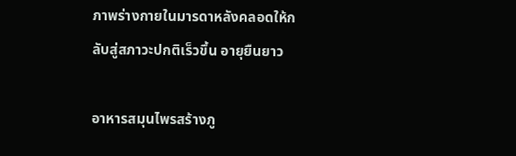ภาพร่างกายในมารดาหลังคลอดให้กลับสู่สภาวะปกติเร็วขึ้น อายุยืนยาว

อาหารสมุนไพรสร้างภู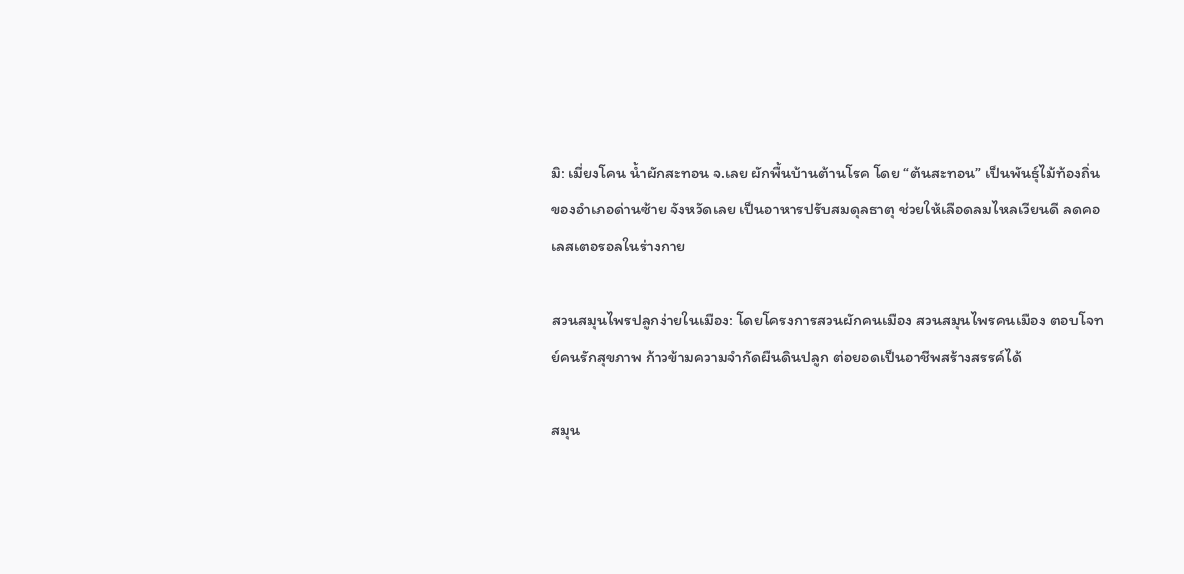มิ: เมี่ยงโคน น้ำผักสะทอน จ.เลย ผักพื้นบ้านต้านโรค โดย “ต้นสะทอน” เป็นพันธุ์ไม้ท้องถิ่นของอำเภอด่านซ้าย จังหวัดเลย เป็นอาหารปรับสมดุลธาตุ ช่วยให้เลือดลมไหลเวียนดี ลดคอเลสเตอรอลในร่างกาย

สวนสมุนไพรปลูกง่ายในเมือง: โดยโครงการสวนผักคนเมือง สวนสมุนไพรคนเมือง ตอบโจทย์คนรักสุขภาพ ก้าวข้ามความจำกัดผืนดินปลูก ต่อยอดเป็นอาชีพสร้างสรรค์ได้

สมุน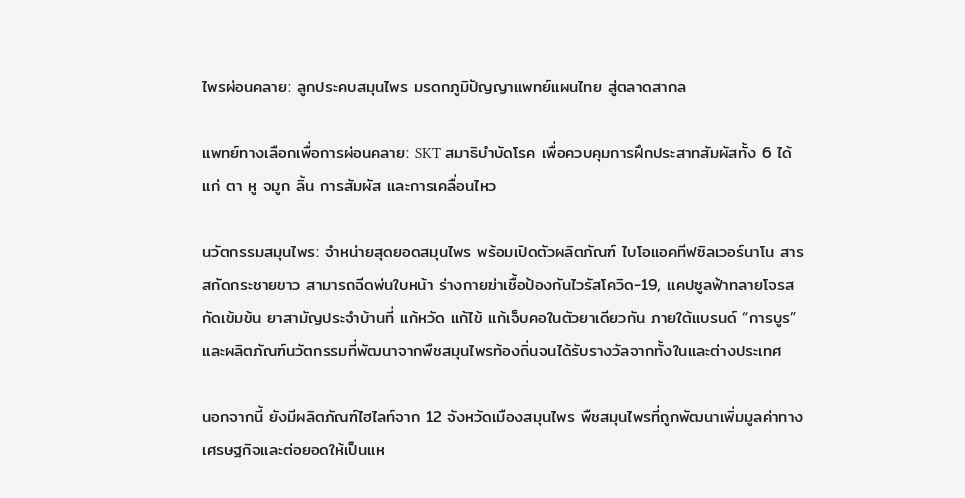ไพรผ่อนคลาย: ลูกประคบสมุนไพร มรดกภูมิปัญญาแพทย์แผนไทย สู่ตลาดสากล

แพทย์ทางเลือกเพื่อการผ่อนคลาย: SKT สมาธิบำบัดโรค เพื่อควบคุมการฝึกประสาทสัมผัสทั้ง 6 ได้แก่ ตา หู จมูก ลิ้น การสัมผัส และการเคลื่อนไหว

นวัตกรรมสมุนไพร: จำหน่ายสุดยอดสมุนไพร พร้อมเปิดตัวผลิตภัณฑ์ ไบโอแอคทีฟซิลเวอร์นาโน สารสกัดกระชายขาว สามารถฉีดพ่นใบหน้า ร่างกายฆ่าเชื้อป้องกันไวรัสโควิด-19, แคปซูลฟ้าทลายโจรสกัดเข้มข้น ยาสามัญประจำบ้านที่ แก้หวัด แก้ไข้ แก้เจ็บคอในตัวยาเดียวกัน ภายใต้แบรนด์ “การบูร” และผลิตภัณฑ์นวัตกรรมที่พัฒนาจากพืชสมุนไพรท้องถิ่นจนได้รับรางวัลจากทั้งในและต่างประเทศ

นอกจากนี้ ยังมีผลิตภัณฑ์ไฮไลท์จาก 12 จังหวัดเมืองสมุนไพร พืชสมุนไพรที่ถูกพัฒนาเพิ่มมูลค่าทางเศรษฐกิจและต่อยอดให้เป็นแห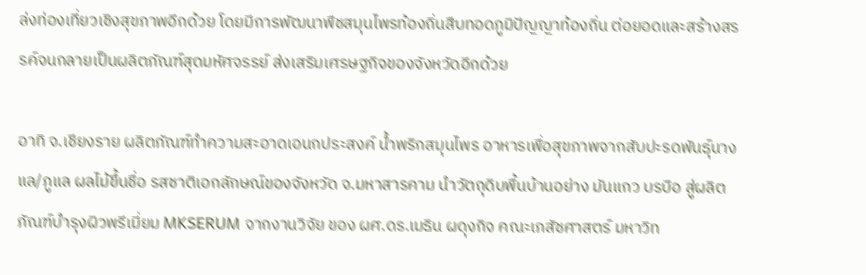ล่งท่องเที่ยวเชิงสุขภาพอีกด้วย โดยมีการพัฒนาพืชสมุนไพรท้องถิ่นสืบทอดภูมิปัญญาท้องถิ่น ต่อยอดและสร้างสรรค์จนกลายเป็นผลิตภัณฑ์สุดมหัศจรรย์ ส่งเสริมเศรษฐกิจของจังหวัดอีกด้วย

อาทิ จ.เชียงราย ผลิตภัณฑ์ทำความสะอาดเอนกประสงค์ น้ำพริกสมุนไพร อาหารเพื่อสุขภาพจากสับปะรดพันธุ์นางแล/ภูแล ผลไม้ขึ้นชื่อ รสชาติเอกลักษณ์ของจังหวัด จ.มหาสารคาม นำวัตถุดิบพื้นบ้านอย่าง มันแกว บรบือ สู่ผลิตภัณฑ์บำรุงผิวพรีเมี่ยม MKSERUM จากงานวิจัย ของ ผศ.ดร.เมธิน ผดุงกิจ คณะเภสัชศาสตร์ มหาวิท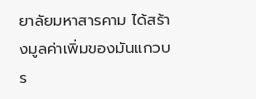ยาลัยมหาสารคาม ได้สร้างมูลค่าเพิ่มของมันแกวบร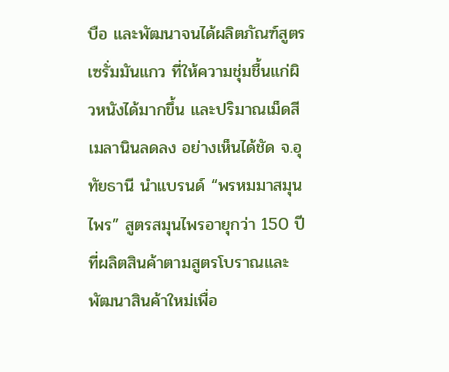บือ และพัฒนาจนได้ผลิตภัณฑ์สูตรเซรั่มมันแกว ที่ให้ความชุ่มชื้นแก่ผิวหนังได้มากขึ้น และปริมาณเม็ดสีเมลานินลดลง อย่างเห็นได้ชัด จ.อุทัยธานี นำแบรนด์ “พรหมมาสมุนไพร” สูตรสมุนไพรอายุกว่า 150 ปี ที่ผลิตสินค้าตามสูตรโบราณและพัฒนาสินค้าใหม่เพื่อ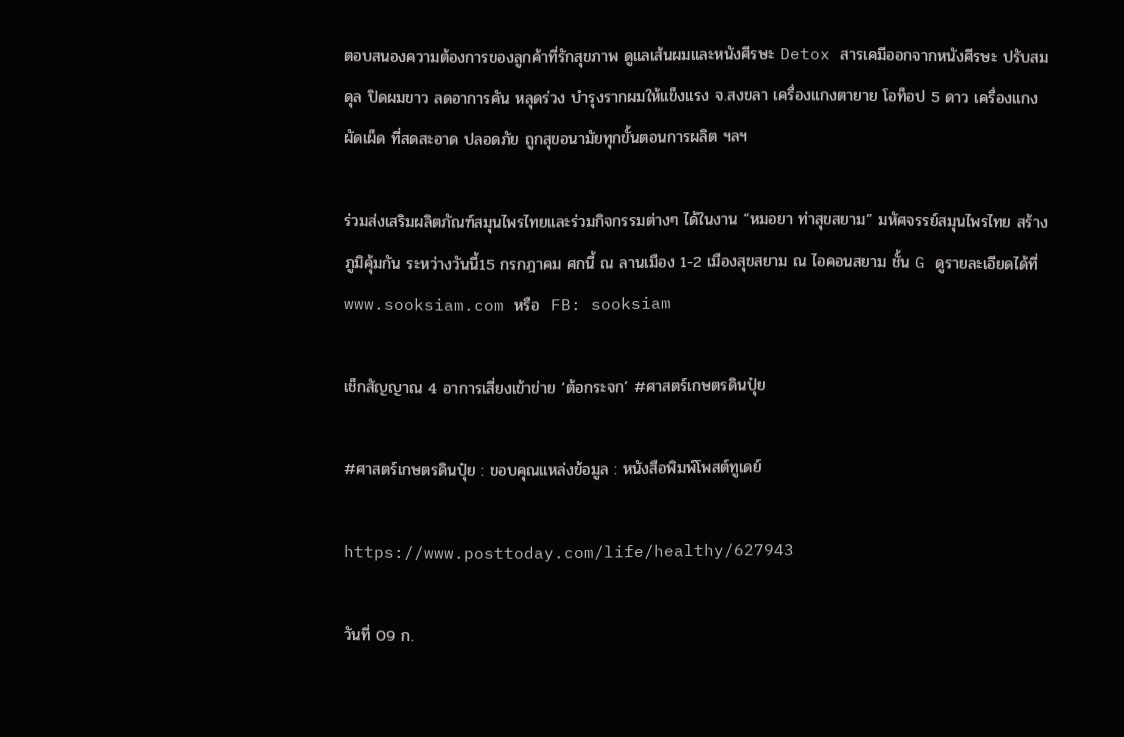ตอบสนองความต้องการของลูกค้าที่รักสุขภาพ ดูแลเส้นผมและหนังศีรษะ Detox สารเคมีออกจากหนังศีรษะ ปรับสมดุล ปิดผมขาว ลดอาการคัน หลุดร่วง บำรุงรากผมให้แข็งแรง จ.สงขลา เครื่องแกงตายาย โอท็อป 5 ดาว เครื่องแกงผัดเผ็ด ที่สดสะอาด ปลอดภัย ถูกสุขอนามัยทุกขั้นตอนการผลิต ฯลฯ

ร่วมส่งเสริมผลิตภัณฑ์สมุนไพรไทยและร่วมกิจกรรมต่างๆ ได้ในงาน “หมอยา ท่าสุขสยาม” มหัศจรรย์สมุนไพรไทย สร้างภูมิคุ้มกัน ระหว่างวันนี้15 กรกฎาคม ศกนี้ ณ ลานเมือง 1-2 เมืองสุขสยาม ณ ไอคอนสยาม ชั้น G ดูรายละเอียดได้ที่ www.sooksiam.com หรือ  FB: sooksiam

เช็กสัญญาณ 4 อาการเสี่ยงเข้าข่าย ‘ต้อกระจก’ #ศาสตร์เกษตรดินปุ๋ย

#ศาสตร์เกษตรดินปุ๋ย : ขอบคุณแหล่งข้อมูล : หนังสือพิมพ์โพสต์ทูเดย์

https://www.posttoday.com/life/healthy/627943

วันที่ 09 ก.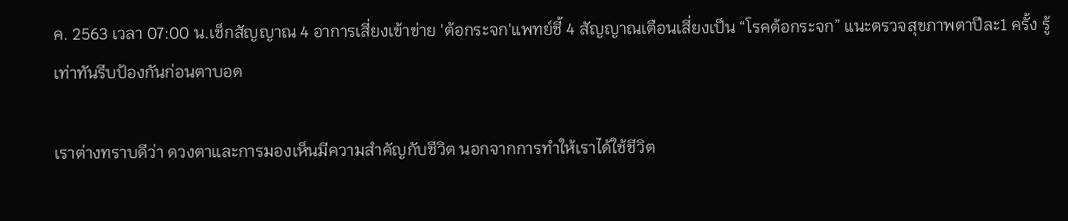ค. 2563 เวลา 07:00 น.เช็กสัญญาณ 4 อาการเสี่ยงเข้าข่าย 'ต้อกระจก'แพทย์ชี้ 4 สัญญาณเตือนเสี่ยงเป็น “โรคต้อกระจก” แนะตรวจสุขภาพตาปีละ1 ครั้ง รู้เท่าทันรีบป้องกันก่อนตาบอด

เราต่างทราบดีว่า ดวงตาและการมองเห็นมีความสำคัญกับชีวิต นอกจากการทำให้เราได้ใช้ชีวิต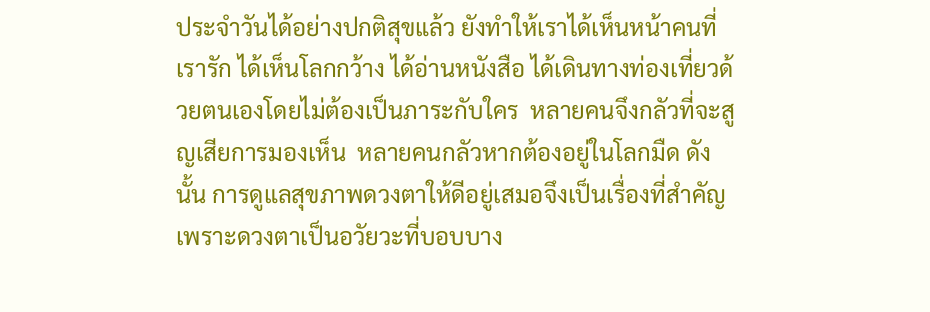ประจำวันได้อย่างปกติสุขแล้ว ยังทำให้เราได้เห็นหน้าคนที่เรารัก ได้เห็นโลกกว้าง ได้อ่านหนังสือ ได้เดินทางท่องเที่ยวด้วยตนเองโดยไม่ต้องเป็นภาระกับใคร  หลายคนจึงกลัวที่จะสูญเสียการมองเห็น  หลายคนกลัวหากต้องอยู่ในโลกมืด ดังนั้น การดูแลสุขภาพดวงตาให้ดีอยู่เสมอจึงเป็นเรื่องที่สำคัญ  เพราะดวงตาเป็นอวัยวะที่บอบบาง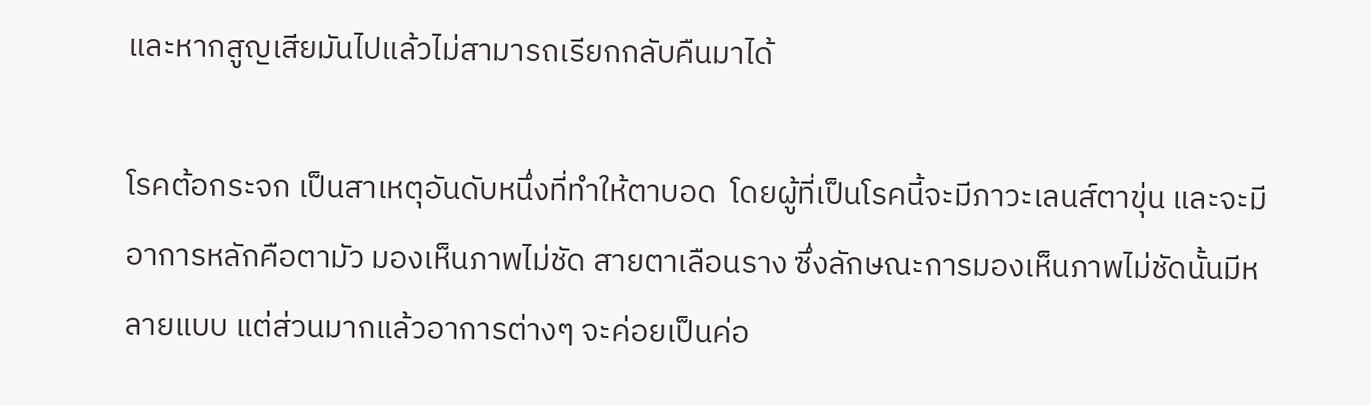และหากสูญเสียมันไปแล้วไม่สามารถเรียกกลับคืนมาได้

โรคต้อกระจก เป็นสาเหตุอันดับหนึ่งที่ทำให้ตาบอด  โดยผู้ที่เป็นโรคนี้จะมีภาวะเลนส์ตาขุ่น และจะมีอาการหลักคือตามัว มองเห็นภาพไม่ชัด สายตาเลือนราง ซึ่งลักษณะการมองเห็นภาพไม่ชัดนั้นมีหลายแบบ แต่ส่วนมากแล้วอาการต่างๆ จะค่อยเป็นค่อ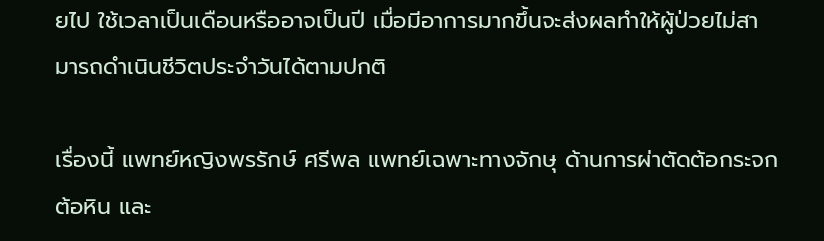ยไป ใช้เวลาเป็นเดือนหรืออาจเป็นปี เมื่อมีอาการมากขึ้นจะส่งผลทำให้ผู้ป่วยไม่สามารถดำเนินชีวิตประจำวันได้ตามปกติ

เรื่องนี้ แพทย์หญิงพรรักษ์ ศรีพล แพทย์เฉพาะทางจักษุ ด้านการผ่าตัดต้อกระจก ต้อหิน และ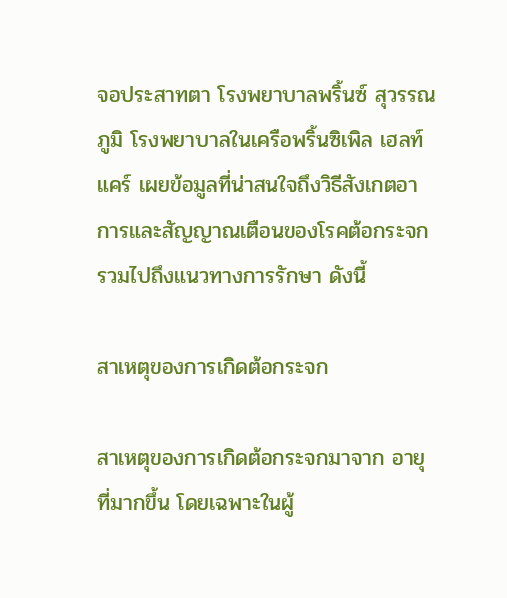จอประสาทตา โรงพยาบาลพริ้นซ์ สุวรรณภูมิ โรงพยาบาลในเครือพริ้นซิเพิล เฮลท์แคร์ เผยข้อมูลที่น่าสนใจถึงวิธีสังเกตอาการและสัญญาณเตือนของโรคต้อกระจก รวมไปถึงแนวทางการรักษา ดังนี้

สาเหตุของการเกิดต้อกระจก

สาเหตุของการเกิดต้อกระจกมาจาก อายุที่มากขึ้น โดยเฉพาะในผู้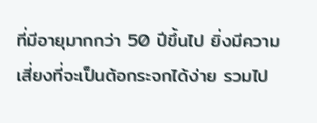ที่มีอายุมากกว่า 50 ปีขึ้นไป ยิ่งมีความเสี่ยงที่จะเป็นต้อกระจกได้ง่าย รวมไป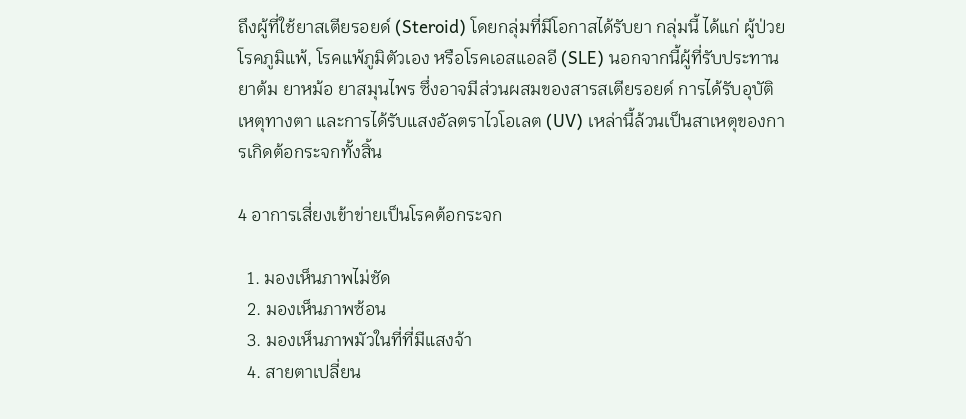ถึงผู้ที่ใช้ยาสเตียรอยด์ (Steroid) โดยกลุ่มที่มีโอกาสได้รับยา กลุ่มนี้ ได้แก่ ผู้ป่วยโรคภูมิแพ้, โรคแพ้ภูมิตัวเอง หรือโรคเอสแอลอี (SLE) นอกจากนี้ผู้ที่รับประทานยาต้ม ยาหม้อ ยาสมุนไพร ซึ่งอาจมีส่วนผสมของสารสเตียรอยด์ การได้รับอุบัติเหตุทางตา และการได้รับแสงอัลตราไวโอเลต (UV) เหล่านี้ล้วนเป็นสาเหตุของการเกิดต้อกระจกทั้งสิ้น

4 อาการเสี่ยงเข้าข่ายเป็นโรคต้อกระจก

  1. มองเห็นภาพไม่ชัด
  2. มองเห็นภาพซ้อน
  3. มองเห็นภาพมัวในที่ที่มีแสงจ้า
  4. สายตาเปลี่ยน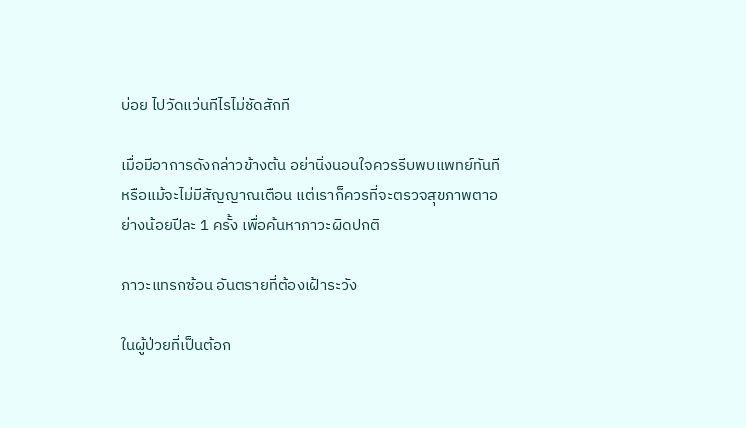บ่อย ไปวัดแว่นทีไรไม่ชัดสักที

เมื่อมีอาการดังกล่าวข้างต้น อย่านิ่งนอนใจควรรีบพบแพทย์ทันที  หรือแม้จะไม่มีสัญญาณเตือน แต่เราก็ควรที่จะตรวจสุขภาพตาอย่างน้อยปีละ 1 ครั้ง เพื่อค้นหาภาวะผิดปกติ

ภาวะแทรกซ้อน อันตรายที่ต้องเฝ้าระวัง

ในผู้ป่วยที่เป็นต้อก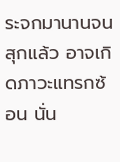ระจกมานานจนสุกแล้ว อาจเกิดภาวะแทรกซ้อน นั่น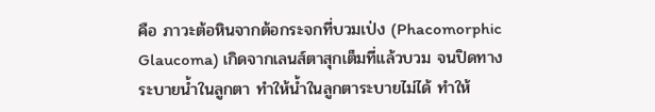คือ ภาวะต้อหินจากต้อกระจกที่บวมเป่ง (Phacomorphic Glaucoma) เกิดจากเลนส์ตาสุกเต็มที่แล้วบวม จนปิดทางระบายน้ำในลูกตา ทำให้น้ำในลูกตาระบายไม่ได้ ทำให้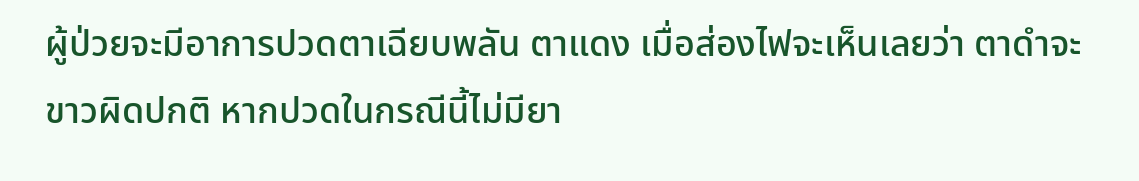ผู้ป่วยจะมีอาการปวดตาเฉียบพลัน ตาแดง เมื่อส่องไฟจะเห็นเลยว่า ตาดำจะขาวผิดปกติ หากปวดในกรณีนี้ไม่มียา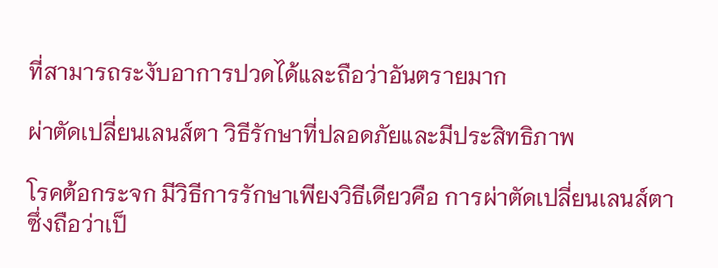ที่สามารถระงับอาการปวดได้และถือว่าอันตรายมาก

ผ่าตัดเปลี่ยนเลนส์ตา วิธีรักษาที่ปลอดภัยและมีประสิทธิภาพ

โรคต้อกระจก มีวิธีการรักษาเพียงวิธีเดียวคือ การผ่าตัดเปลี่ยนเลนส์ตา ซึ่งถือว่าเป็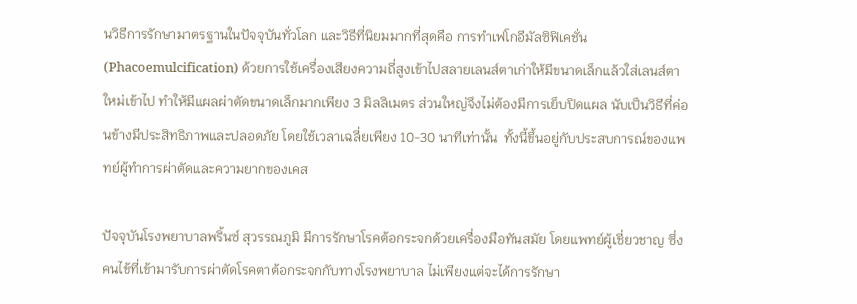นวิธีการรักษามาตรฐานในปัจจุบันทั่วโลก และวิธีที่นิยมมากที่สุดคือ การทำเฟโกอีมัลซิฟิเคชั่น (Phacoemulcification) ด้วยการใช้เครื่องเสียงความถี่สูงเข้าไปสลายเลนส์ตาเก่าให้มีขนาดเล็กแล้วใส่เลนส์ตาใหม่เข้าไป ทำให้มีแผลผ่าตัดขนาดเล็กมากเพียง 3 มิลลิเมตร ส่วนใหญ่จึงไม่ต้องมีการเย็บปิดแผล นับเป็นวิธีที่ค่อนข้างมีประสิทธิภาพและปลอดภัย โดยใช้เวลาเฉลี่ยเพียง 10-30 นาทีเท่านั้น  ทั้งนี้ขึ้นอยู่กับประสบการณ์ของแพทย์ผู้ทำการผ่าตัดและความยากของเคส

ปัจจุบันโรงพยาบาลพริ้นซ์ สุวรรณภูมิ มีการรักษาโรคต้อกระจกด้วยเครื่องมือทันสมัย โดยแพทย์ผู้เชี่ยวชาญ ซึ่งคนไข้ที่เข้ามารับการผ่าตัดโรคตาต้อกระจกกับทางโรงพยาบาล ไม่เพียงแต่จะได้การรักษา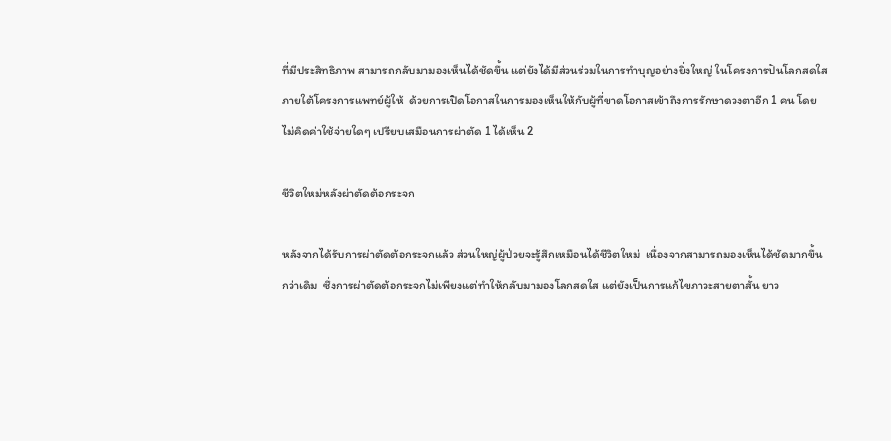ที่มีประสิทธิภาพ สามารถกลับมามองเห็นได้ชัดขึ้น แต่ยังได้มีส่วนร่วมในการทำบุญอย่างยิ่งใหญ่ ในโครงการปันโลกสดใส ภายใต้โครงการแพทย์ผู้ให้  ด้วยการเปิดโอกาสในการมองเห็นให้กับผู้ที่ขาดโอกาสเข้าถึงการรักษาดวงตาอีก 1 คน โดยไม่คิดค่าใช้จ่ายใดๆ เปรียบเสมือนการผ่าตัด 1 ได้เห็น 2

ชีวิตใหม่หลังผ่าตัดต้อกระจก

หลังจากได้รับการผ่าตัดต้อกระจกแล้ว ส่วนใหญ่ผู้ป่วยจะรู้สึกเหมือนได้ชีวิตใหม่  เนื่องจากสามารถมองเห็นได้ชัดมากขึ้นกว่าเดิม  ซึ่งการผ่าตัดต้อกระจกไม่เพียงแต่ทำให้กลับมามองโลกสดใส แต่ยังเป็นการแก้ไขภาวะสายตาสั้น ยาว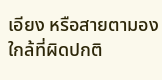เอียง หรือสายตามองใกล้ที่ผิดปกติ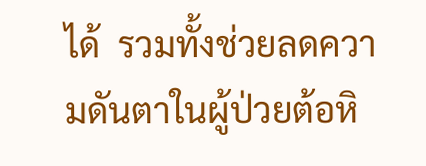ได้  รวมทั้งช่วยลดความดันตาในผู้ป่วยต้อหิ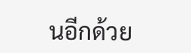นอีกด้วย